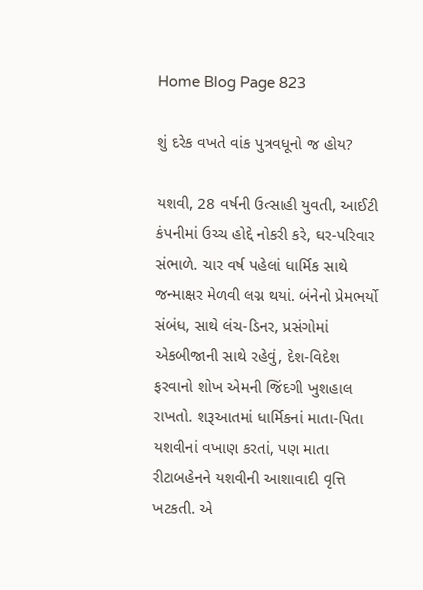Home Blog Page 823

શું દરેક વખતે વાંક પુત્રવધૂનો જ હોય?

યશવી, 28 વર્ષની ઉત્સાહી યુવતી, આઈટી કંપનીમાં ઉચ્ચ હોદ્દે નોકરી કરે, ઘર-પરિવાર સંભાળે. ચાર વર્ષ પહેલાં ધાર્મિક સાથે જન્માક્ષર મેળવી લગ્ન થયાં. બંનેનો પ્રેમભર્યો સંબંધ, સાથે લંચ-ડિનર, પ્રસંગોમાં એકબીજાની સાથે રહેવું, દેશ-વિદેશ ફરવાનો શોખ એમની જિંદગી ખુશહાલ રાખતો. શરૂઆતમાં ધાર્મિકનાં માતા-પિતા યશવીનાં વખાણ કરતાં, પણ માતા રીટાબહેનને યશવીની આશાવાદી વૃત્તિ ખટકતી. એ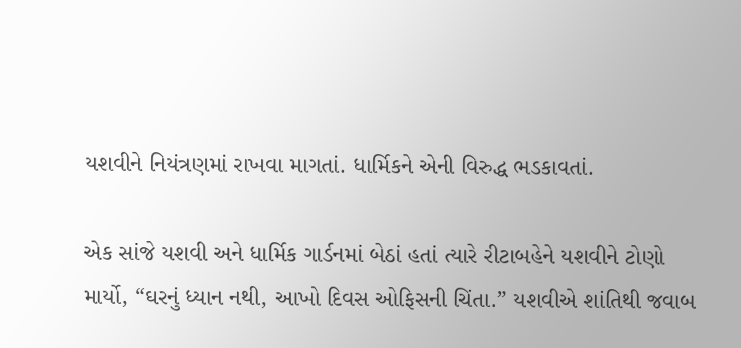યશવીને નિયંત્રણમાં રાખવા માગતાં. ધાર્મિકને એની વિરુદ્ધ ભડકાવતાં.

એક સાંજે યશવી અને ધાર્મિક ગાર્ડનમાં બેઠાં હતાં ત્યારે રીટાબહેને યશવીને ટોણો માર્યો, “ઘરનું ધ્યાન નથી, આખો દિવસ ઓફિસની ચિંતા.” યશવીએ શાંતિથી જવાબ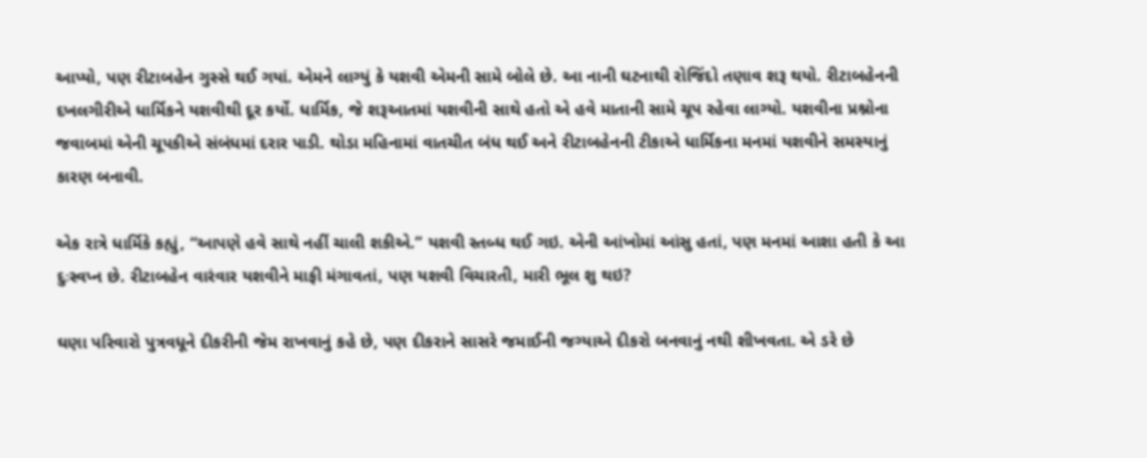આપ્યો, પણ રીટાબહેન ગુસ્સે થઈ ગયાં. એમને લાગ્યું કે યશવી એમની સામે બોલે છે. આ નાની ઘટનાથી રોજિંદો તણાવ શરૂ થયો. રીટાબહેનની દખલગીરીએ ધાર્મિકને યશવીથી દૂર કર્યો. ધાર્મિક, જે શરૂઆતમાં યશવીની સાથે હતો એ હવે માતાની સામે ચૂપ રહેવા લાગ્યો. યશવીના પ્રશ્નોના જવાબમાં એની ચૂપકીએ સંબંધમાં દરાર પાડી. થોડા મહિનામાં વાતચીત બંધ થઈ અને રીટાબહેનની ટીકાએ ધાર્મિકના મનમાં યશવીને સમસ્યાનું કારણ બનાવી.

એક રાત્રે ધાર્મિકે કહ્યું, “આપણે હવે સાથે નહીં ચાલી શકીએ.” યશવી સ્તબ્ધ થઈ ગઇ. એની આંખોમાં આંસુ હતાં, પણ મનમાં આશા હતી કે આ દુઃસ્વપ્ન છે. રીટાબહેન વારંવાર યશવીને માફી મંગાવતાં, પણ યશવી વિચારતી, મારી ભૂલ શુ થઇ?

ઘણા પરિવારો પુત્રવધૂને દીકરીની જેમ રાખવાનું કહે છે, પણ દીકરાને સાસરે જમાઈની જગ્યાએ દીકરો બનવાનું નથી શીખવતા. એ ડરે છે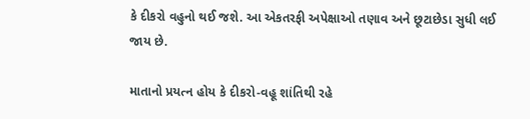કે દીકરો વહુનો થઈ જશે. આ એકતરફી અપેક્ષાઓ તણાવ અને છૂટાછેડા સુધી લઈ જાય છે.

માતાનો પ્રયત્ન હોય કે દીકરો-વહૂ શાંતિથી રહે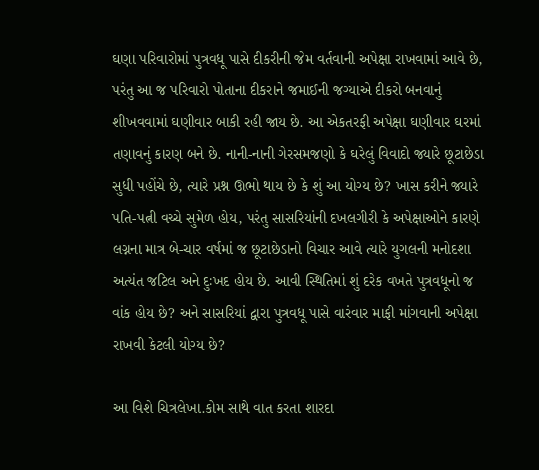ઘણા પરિવારોમાં પુત્રવધૂ પાસે દીકરીની જેમ વર્તવાની અપેક્ષા રાખવામાં આવે છે, પરંતુ આ જ પરિવારો પોતાના દીકરાને જમાઈની જગ્યાએ દીકરો બનવાનું શીખવવામાં ઘણીવાર બાકી રહી જાય છે. આ એકતરફી અપેક્ષા ઘણીવાર ઘરમાં તણાવનું કારણ બને છે. નાની-નાની ગેરસમજણો કે ઘરેલું વિવાદો જ્યારે છૂટાછેડા સુધી પહોંચે છે, ત્યારે પ્રશ્ન ઊભો થાય છે કે શું આ યોગ્ય છે? ખાસ કરીને જ્યારે પતિ-પત્ની વચ્ચે સુમેળ હોય, પરંતુ સાસરિયાંની દખલગીરી કે અપેક્ષાઓને કારણે લગ્નના માત્ર બે-ચાર વર્ષમાં જ છૂટાછેડાનો વિચાર આવે ત્યારે યુગલની મનોદશા અત્યંત જટિલ અને દુઃખદ હોય છે. આવી સ્થિતિમાં શું દરેક વખતે પુત્રવધૂનો જ વાંક હોય છે? અને સાસરિયાં દ્વારા પુત્રવધૂ પાસે વારંવાર માફી માંગવાની અપેક્ષા રાખવી કેટલી યોગ્ય છે?

આ વિશે ચિત્રલેખા.કોમ સાથે વાત કરતા શારદા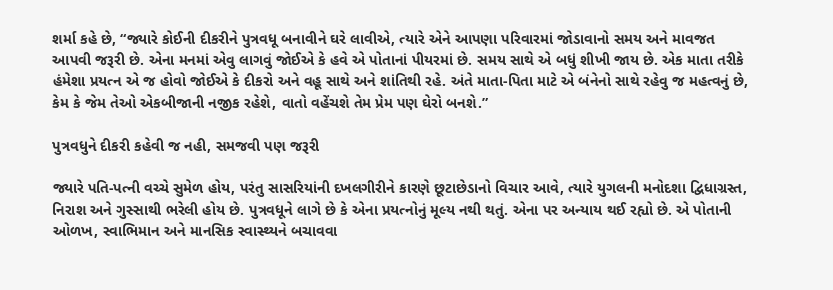શર્મા કહે છે, “જ્યારે કોઈની દીકરીને પુત્રવધૂ બનાવીને ઘરે લાવીએ, ત્યારે એને આપણા પરિવારમાં જોડાવાનો સમય અને માવજત આપવી જરૂરી છે. એના મનમાં એવુ લાગવું જોઈએ કે હવે એ પોતાનાં પીયરમાં છે. સમય સાથે એ બધું શીખી જાય છે. એક માતા તરીકે હંમેશા પ્રયત્ન એ જ હોવો જોઈએ કે દીકરો અને વહૂ સાથે અને શાંતિથી રહે. અંતે માતા-પિતા માટે એ બંનેનો સાથે રહેવુ જ મહત્વનું છે, કેમ કે જેમ તેઓ એકબીજાની નજીક રહેશે, વાતો વહેંચશે તેમ પ્રેમ પણ ઘેરો બનશે.”

પુત્રવધુને દીકરી કહેવી જ નહી, સમજવી પણ જરૂરી

જ્યારે પતિ-પત્ની વચ્ચે સુમેળ હોય, પરંતુ સાસરિયાંની દખલગીરીને કારણે છૂટાછેડાનો વિચાર આવે, ત્યારે યુગલની મનોદશા દ્વિધાગ્રસ્ત, નિરાશ અને ગુસ્સાથી ભરેલી હોય છે. પુત્રવધૂને લાગે છે કે એના પ્રયત્નોનું મૂલ્ય નથી થતું. એના પર અન્યાય થઈ રહ્યો છે. એ પોતાની ઓળખ, સ્વાભિમાન અને માનસિક સ્વાસ્થ્યને બચાવવા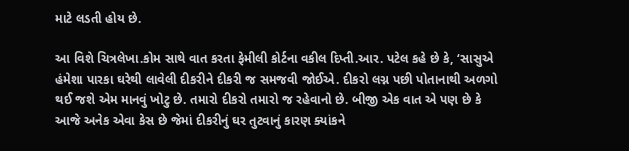માટે લડતી હોય છે.

આ વિશે ચિત્રલેખા.કોમ સાથે વાત કરતા ફેમીલી કોર્ટના વકીલ દિપ્તી.આર. પટેલ કહે છે કે, ‘સાસુએ હંમેશા પારકા ઘરેથી લાવેલી દીકરીને દીકરી જ સમજવી જોઈએ. દીકરો લગ્ન પછી પોતાનાથી અળગો થઈ જશે એમ માનવું ખોટુ છે. તમારો દીકરો તમારો જ રહેવાનો છે. બીજી એક વાત એ પણ છે કે આજે અનેક એવા કેસ છે જેમાં દીકરીનું ઘર તુટવાનું કારણ ક્યાંકને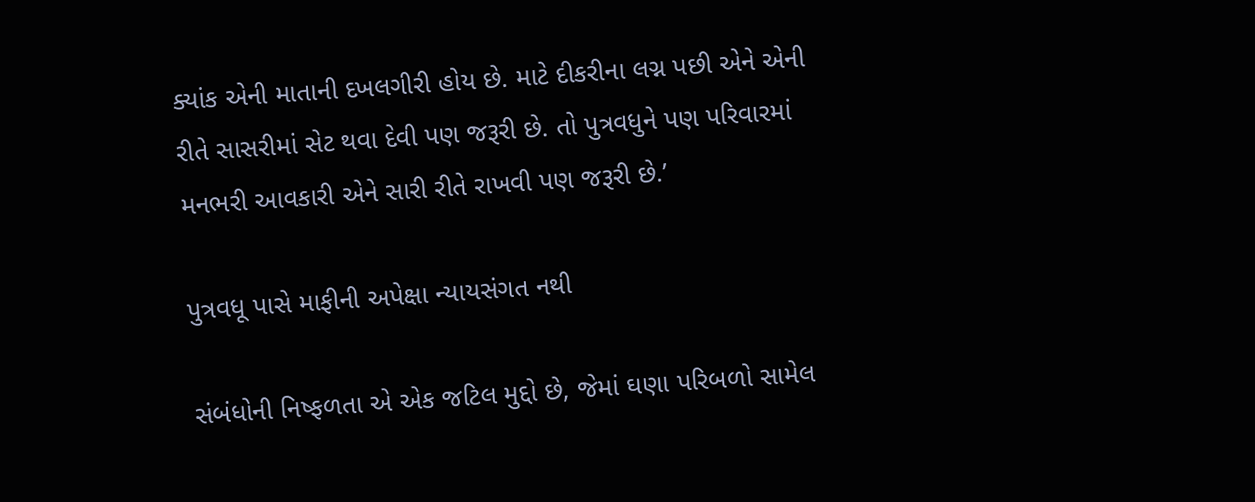ક્યાંક એની માતાની દખલગીરી હોય છે. માટે દીકરીના લગ્ન પછી એને એની રીતે સાસરીમાં સેટ થવા દેવી પણ જરૂરી છે. તો પુત્રવધુને પણ પરિવારમાં મનભરી આવકારી એને સારી રીતે રાખવી પણ જરૂરી છે.’

પુત્રવધૂ પાસે માફીની અપેક્ષા ન્યાયસંગત નથી

સંબંધોની નિષ્ફળતા એ એક જટિલ મુદ્દો છે, જેમાં ઘણા પરિબળો સામેલ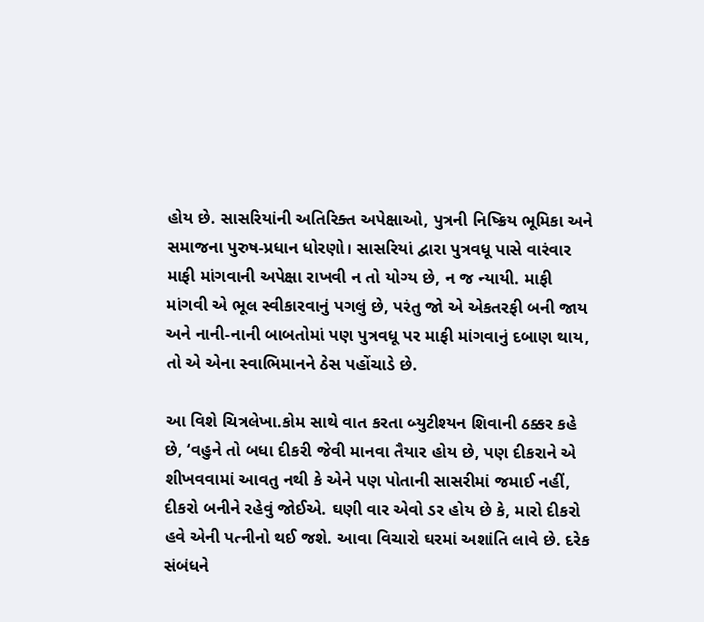હોય છે. સાસરિયાંની અતિરિક્ત અપેક્ષાઓ, પુત્રની નિષ્ક્રિય ભૂમિકા અને સમાજના પુરુષ-પ્રધાન ધોરણો। સાસરિયાં દ્વારા પુત્રવધૂ પાસે વારંવાર માફી માંગવાની અપેક્ષા રાખવી ન તો યોગ્ય છે, ન જ ન્યાયી. માફી માંગવી એ ભૂલ સ્વીકારવાનું પગલું છે, પરંતુ જો એ એકતરફી બની જાય અને નાની-નાની બાબતોમાં પણ પુત્રવધૂ પર માફી માંગવાનું દબાણ થાય, તો એ એના સ્વાભિમાનને ઠેસ પહોંચાડે છે.

આ વિશે ચિત્રલેખા.કોમ સાથે વાત કરતા બ્યુટીશ્યન શિવાની ઠક્કર કહે છે, ‘વહુને તો બધા દીકરી જેવી માનવા તૈયાર હોય છે, પણ દીકરાને એ શીખવવામાં આવતુ નથી કે એને પણ પોતાની સાસરીમાં જમાઈ નહીં, દીકરો બનીને રહેવું જોઈએ. ઘણી વાર એવો ડર હોય છે કે, મારો દીકરો હવે એની પત્નીનો થઈ જશે. આવા વિચારો ઘરમાં અશાંતિ લાવે છે. દરેક સંબંધને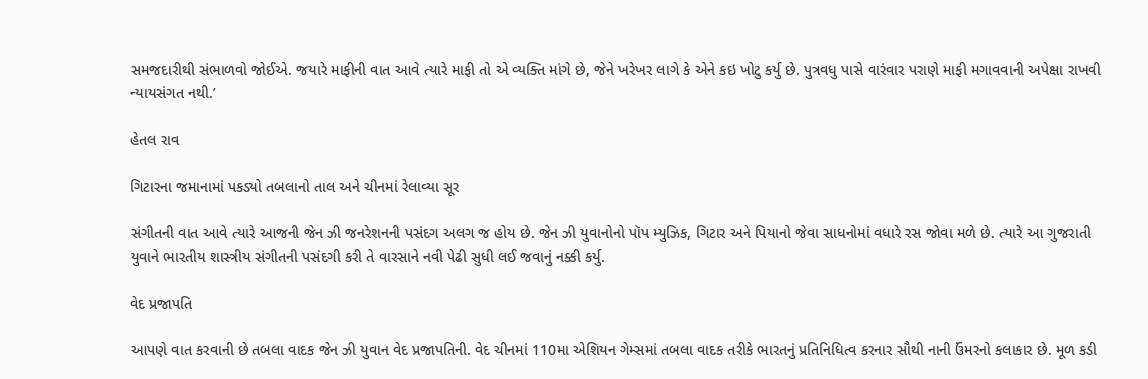સમજદારીથી સંભાળવો જોઈએ. જયારે માફીની વાત આવે ત્યારે માફી તો એ વ્યક્તિ માંગે છે, જેને ખરેખર લાગે કે એને કઇ ખોટુ કર્યુ છે. પુત્રવધુ પાસે વારંવાર પરાણે માફી મગાવવાની અપેક્ષા રાખવી ન્યાયસંગત નથી.’

હેતલ રાવ

ગિટારના જમાનામાં પકડ્યો તબલાનો તાલ અને ચીનમાં રેલાવ્યા સૂર

સંગીતની વાત આવે ત્યારે આજની જેન ઝી જનરેશનની પસંદગ અલગ જ હોય છે. જેન ઝી યુવાનોનો પૉપ મ્યુઝિક, ગિટાર અને પિયાનો જેવા સાધનોમાં વધારે રસ જોવા મળે છે. ત્યારે આ ગુજરાતી યુવાને ભારતીય શાસ્ત્રીય સંગીતની પસંદગી કરી તે વારસાને નવી પેઢી સુધી લઈ જવાનું નક્કી કર્યુ.

વેદ પ્રજાપતિ

આપણે વાત કરવાની છે તબલા વાદક જેન ઝી યુવાન વેદ પ્રજાપતિની. વેદ ચીનમાં 110મા એશિયન ગેમ્સમાં તબલા વાદક તરીકે ભારતનું પ્રતિનિધિત્વ કરનાર સૌથી નાની ઉંમરનો કલાકાર છે. મૂળ કડી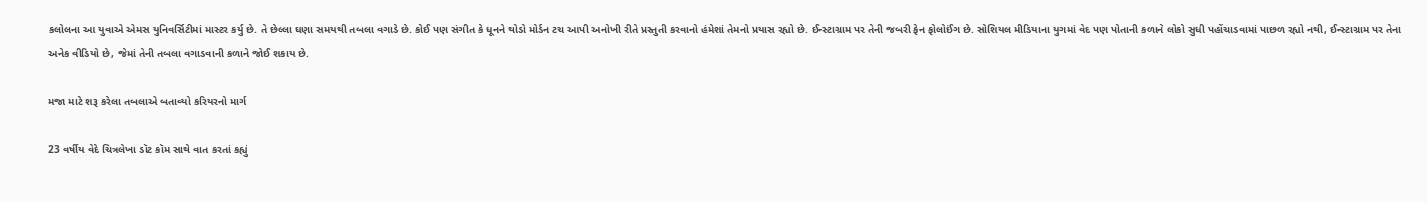કલોલના આ યુવાએ એમસ યુનિવર્સિટીમાં માસ્ટર કર્યુ છે. તે છેલ્લા ઘણા સમયથી તબલા વગાડે છે. કોઈ પણ સંગીત કે ધૂનને થોડો મોર્ડન ટચ આપી અનોખી રીતે પ્રસ્તુતી કરવાનો હંમેશાં તેમનો પ્રયાસ રહ્યો છે. ઈન્સ્ટાગ્રામ પર તેની જબરી ફેન ફોલોઈંગ છે. સોશિયલ મીડિયાના યુગમાં વેદ પણ પોતાની કળાને લોકો સુધી પહોંચાડવામાં પાછળ રહ્યો નથી, ઈન્સ્ટાગ્રામ પર તેના અનેક વીડિયો છે, જેમાં તેની તબલા વગાડવાની કળાને જોઈ શકાય છે.

મજા માટે શરૂ કરેલા તબલાએ બતાવ્યો કરિયરનો માર્ગ

23 વર્ષીય વેદે ચિત્રલેખા ડૉટ કૉમ સાથે વાત કરતાં કહ્યું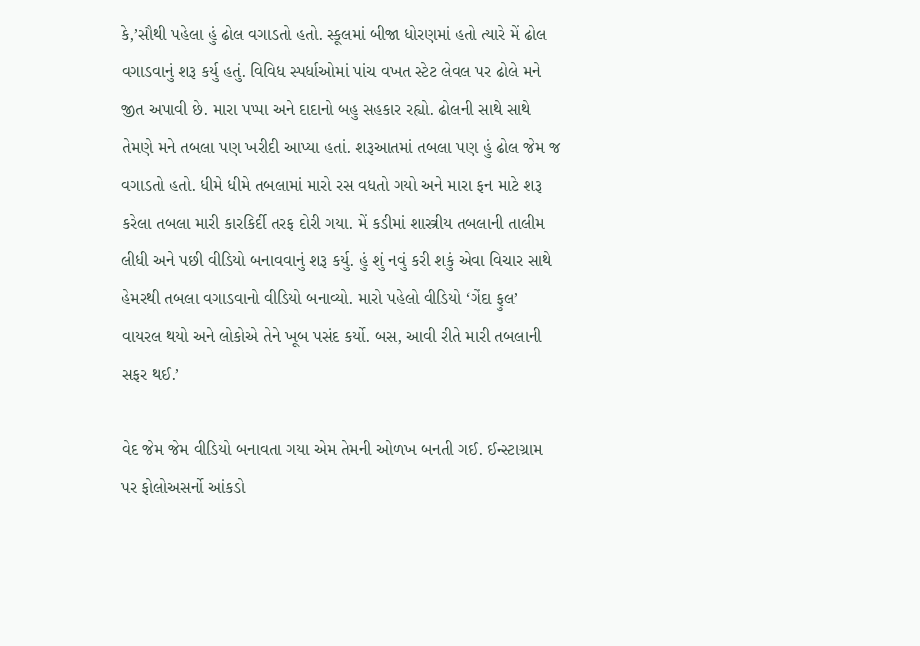કે,’સૌથી પહેલા હું ઢોલ વગાડતો હતો. સ્કૂલમાં બીજા ધોરણમાં હતો ત્યારે મેં ઢોલ વગાડવાનું શરૂ કર્યુ હતું. વિવિધ સ્પર્ધાઓમાં પાંચ વખત સ્ટેટ લેવલ પર ઢોલે મને જીત અપાવી છે. મારા પપ્પા અને દાદાનો બહુ સહકાર રહ્યો. ઢોલની સાથે સાથે તેમણે મને તબલા પણ ખરીદી આપ્યા હતાં. શરૂઆતમાં તબલા પણ હું ઢોલ જેમ જ વગાડતો હતો. ધીમે ધીમે તબલામાં મારો રસ વધતો ગયો અને મારા ફન માટે શરૂ કરેલા તબલા મારી કારકિર્દી તરફ દોરી ગયા. મેં કડીમાં શાસ્ત્રીય તબલાની તાલીમ લીધી અને પછી વીડિયો બનાવવાનું શરૂ કર્યુ. હું શું નવું કરી શકું એવા વિચાર સાથે હેમરથી તબલા વગાડવાનો વીડિયો બનાવ્યો. મારો પહેલો વીડિયો ‘ગેંદા ફુલ’ વાયરલ થયો અને લોકોએ તેને ખૂબ પસંદ કર્યો. બસ, આવી રીતે મારી તબલાની સફર થઈ.’

વેદ જેમ જેમ વીડિયો બનાવતા ગયા એમ તેમની ઓળખ બનતી ગઈ. ઈન્સ્ટાગ્રામ પર ફોલોઅસર્નો આંકડો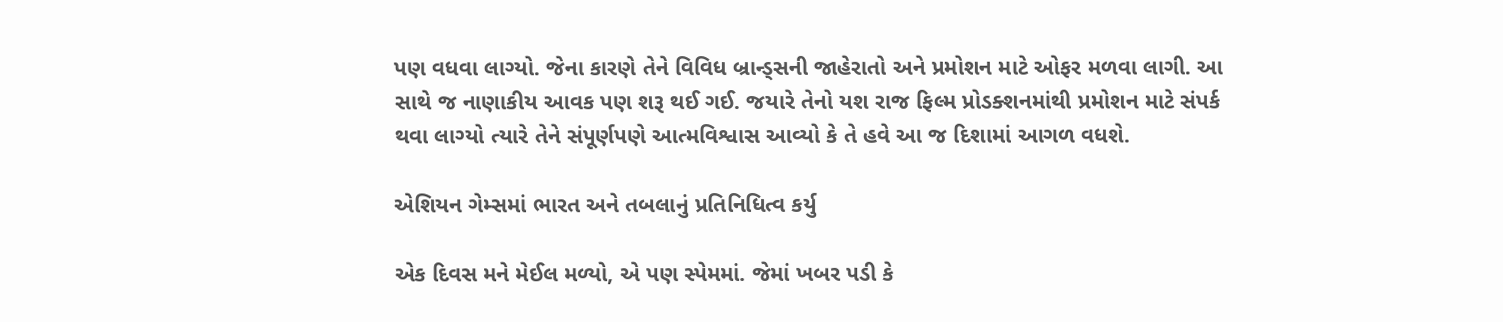પણ વધવા લાગ્યો. જેના કારણે તેને વિવિધ બ્રાન્ડ્સની જાહેરાતો અને પ્રમોશન માટે ઓફર મળવા લાગી. આ સાથે જ નાણાકીય આવક પણ શરૂ થઈ ગઈ. જયારે તેનો યશ રાજ ફિલ્મ પ્રોડક્શનમાંથી પ્રમોશન માટે સંપર્ક થવા લાગ્યો ત્યારે તેને સંપૂર્ણપણે આત્મવિશ્વાસ આવ્યો કે તે હવે આ જ દિશામાં આગળ વધશે.

એશિયન ગેમ્સમાં ભારત અને તબલાનું પ્રતિનિધિત્વ કર્યુ

એક દિવસ મને મેઈલ મળ્યો, એ પણ સ્પેમમાં. જેમાં ખબર પડી કે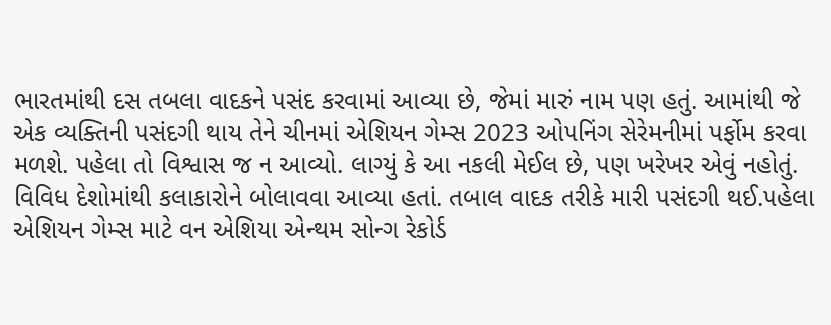ભારતમાંથી દસ તબલા વાદકને પસંદ કરવામાં આવ્યા છે, જેમાં મારું નામ પણ હતું. આમાંથી જે એક વ્યક્તિની પસંદગી થાય તેને ચીનમાં એશિયન ગેમ્સ 2023 ઓપનિંગ સેરેમનીમાં પર્ફોમ કરવા મળશે. પહેલા તો વિશ્વાસ જ ન આવ્યો. લાગ્યું કે આ નકલી મેઈલ છે, પણ ખરેખર એવું નહોતું. વિવિધ દેશોમાંથી કલાકારોને બોલાવવા આવ્યા હતાં. તબાલ વાદક તરીકે મારી પસંદગી થઈ.પહેલા એશિયન ગેમ્સ માટે વન એશિયા એન્થમ સોન્ગ રેકોર્ડ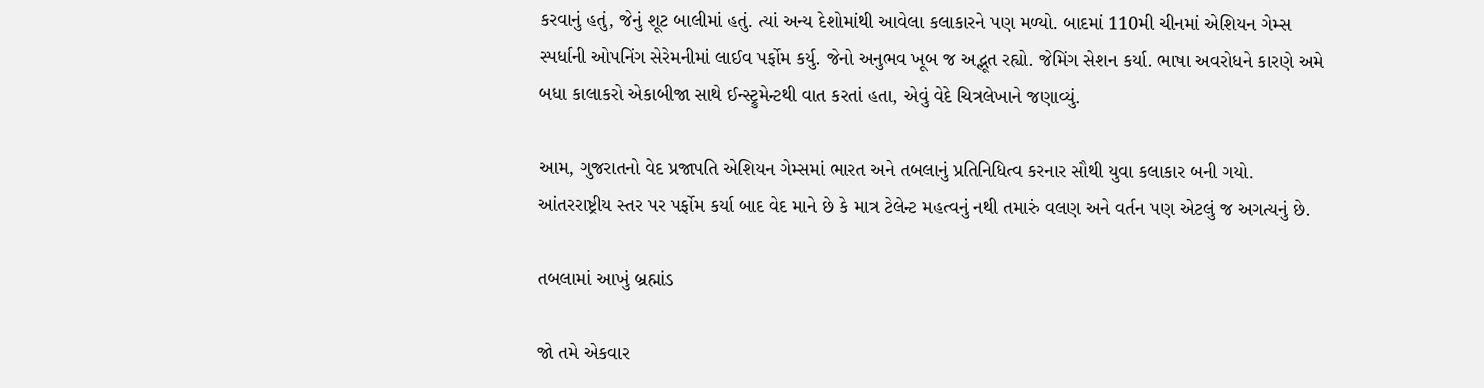કરવાનું હતું, જેનું શૂટ બાલીમાં હતું. ત્યાં અન્ય દેશોમાંથી આવેલા કલાકારને પણ મળ્યો. બાદમાં 110મી ચીનમાં એશિયન ગેમ્સ સ્પર્ધાની ઓપનિંગ સેરેમનીમાં લાઈવ પર્ફોમ કર્યુ. જેનો અનુભવ ખૂબ જ અદ્ભૂત રહ્યો. જેમિંગ સેશન કર્યા. ભાષા અવરોધને કારણે અમે બધા કાલાકરો એકાબીજા સાથે ઈન્સ્ટ્રુમેન્ટથી વાત કરતાં હતા, એવું વેદે ચિત્રલેખાને જણાવ્યું.

આમ, ગુજરાતનો વેદ પ્રજાપતિ એશિયન ગેમ્સમાં ભારત અને તબલાનું પ્રતિનિધિત્વ કરનાર સૌથી યુવા કલાકાર બની ગયો. આંતરરાષ્ટ્રીય સ્તર પર પર્ફોમ કર્યા બાદ વેદ માને છે કે માત્ર ટેલેન્ટ મહત્વનું નથી તમારું વલણ અને વર્તન પણ એટલું જ અગત્યનું છે.

તબલામાં આખું બ્રહ્માંડ

જો તમે એકવાર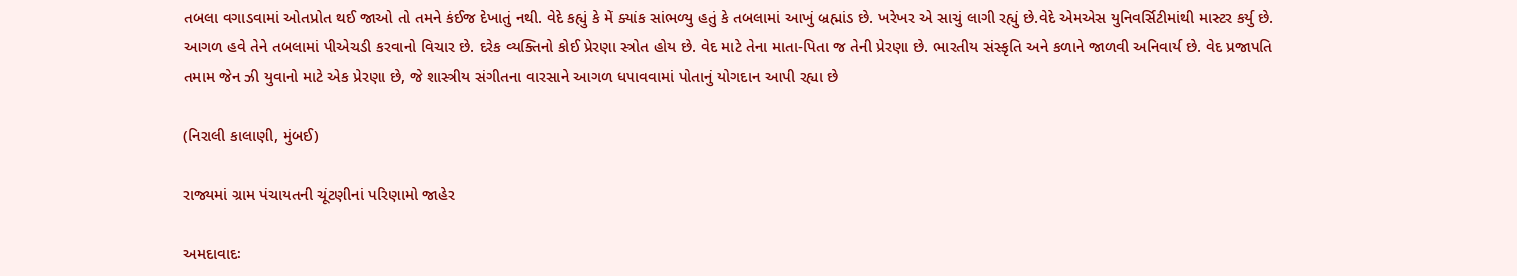તબલા વગાડવામાં ઓતપ્રોત થઈ જાઓ તો તમને કંઈજ દેખાતું નથી. વેદે કહ્યું કે મેં ક્યાંક સાંભળ્યુ હતું કે તબલામાં આખું બ્રહ્માંડ છે. ખરેખર એ સાચું લાગી રહ્યું છે.વેદે એમએસ યુનિવર્સિટીમાંથી માસ્ટર કર્યુ છે. આગળ હવે તેને તબલામાં પીએચડી કરવાનો વિચાર છે. દરેક વ્યક્તિનો કોઈ પ્રેરણા સ્ત્રોત હોય છે. વેદ માટે તેના માતા-પિતા જ તેની પ્રેરણા છે. ભારતીય સંસ્કૃતિ અને કળાને જાળવી અનિવાર્ય છે. વેદ પ્રજાપતિ તમામ જેન ઝી યુવાનો માટે એક પ્રેરણા છે, જે શાસ્ત્રીય સંગીતના વારસાને આગળ ધપાવવામાં પોતાનું યોગદાન આપી રહ્યા છે

(નિરાલી કાલાણી, મુંબઈ)

રાજ્યમાં ગ્રામ પંચાયતની ચૂંટણીનાં પરિણામો જાહેર

અમદાવાદઃ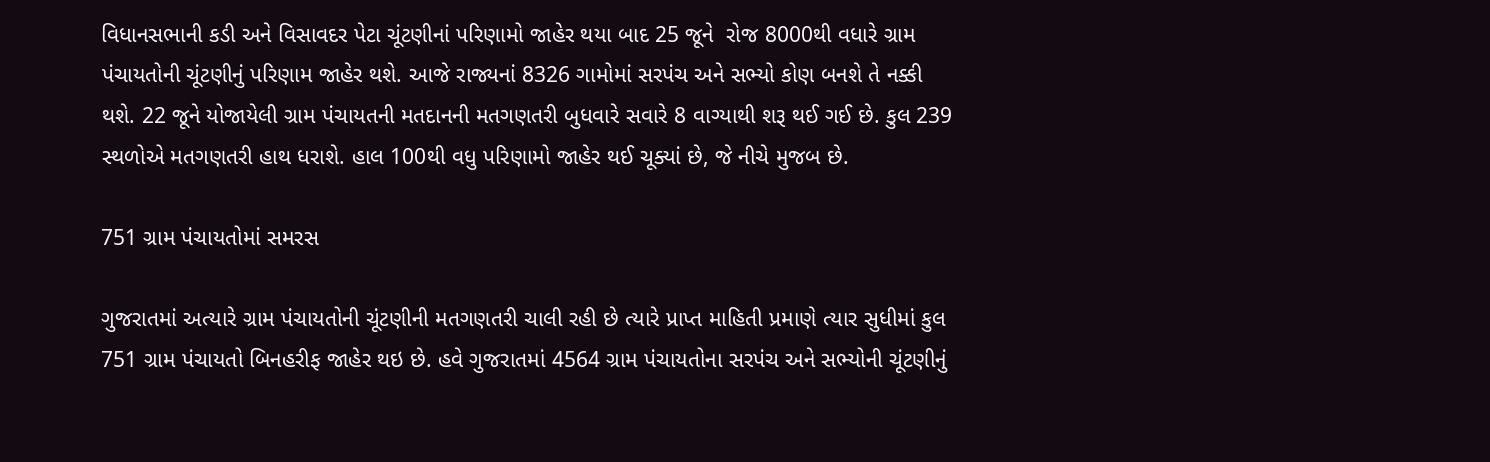વિધાનસભાની કડી અને વિસાવદર પેટા ચૂંટણીનાં પરિણામો જાહેર થયા બાદ 25 જૂને  રોજ 8000થી વધારે ગ્રામ પંચાયતોની ચૂંટણીનું પરિણામ જાહેર થશે. આજે રાજ્યનાં 8326 ગામોમાં સરપંચ અને સભ્યો કોણ બનશે તે નક્કી થશે. 22 જૂને યોજાયેલી ગ્રામ પંચાયતની મતદાનની મતગણતરી બુધવારે સવારે 8 વાગ્યાથી શરૂ થઈ ગઈ છે. કુલ 239 સ્થળોએ મતગણતરી હાથ ધરાશે. હાલ 100થી વધુ પરિણામો જાહેર થઈ ચૂક્યાં છે, જે નીચે મુજબ છે.

751 ગ્રામ પંચાયતોમાં સમરસ

ગુજરાતમાં અત્યારે ગ્રામ પંચાયતોની ચૂંટણીની મતગણતરી ચાલી રહી છે ત્યારે પ્રાપ્ત માહિતી પ્રમાણે ત્યાર સુધીમાં કુલ 751 ગ્રામ પંચાયતો બિનહરીફ જાહેર થઇ છે. હવે ગુજરાતમાં 4564 ગ્રામ પંચાયતોના સરપંચ અને સભ્યોની ચૂંટણીનું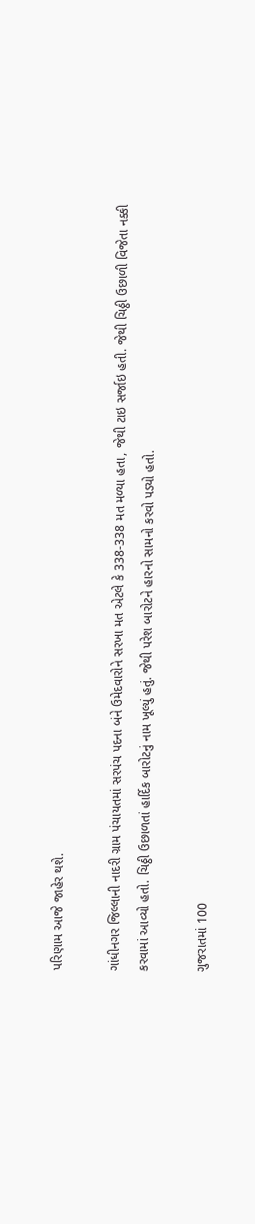પરિણામ આજે જાહેર થશે.

ગાંધીનગર જિલ્લાની નાદરી ગ્રામ પંચાયતમાં સરપંચ પદના બંને ઉમેદવારોને સરખા મત એટલે કે 338-338 મત મળ્યા હતા, જેથી ટાઇ સર્જાઇ હતી. જેથી ચિઠ્ઠી ઉછાળી વિજેતા નક્કી કરવામાં આવ્યો હતો. ચિઠ્ઠી ઉછાળતાં હાર્દિક બારોટનું નામ ખૂલ્યું હતું. જેથી પરેશ બારોટને હારનો સામનો કરવો પડ્યો હતો.

ગુજરાતમાં 100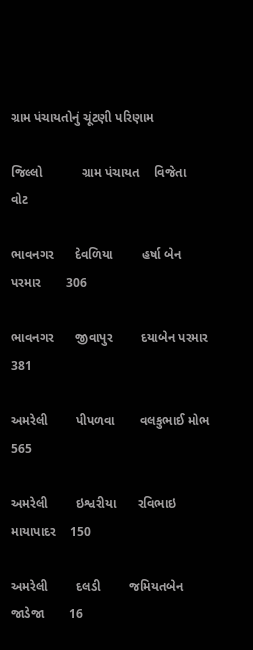ગ્રામ પંચાયતોનું ચૂંટણી પરિણામ

જિલ્લો           ગ્રામ પંચાયત    વિજેતા              વોટ

ભાવનગર      દેવળિયા        હર્ષા બેન પરમાર       306

ભાવનગર      જીવાપુર        દયાબેન પરમાર        381

અમરેલી        પીપળવા       વલકુભાઈ મોભ        565

અમરેલી        ઇશ્વરીયા      રવિભાઇ માયાપાદર    150

અમરેલી        દલડી        જમિયતબેન જાડેજા       16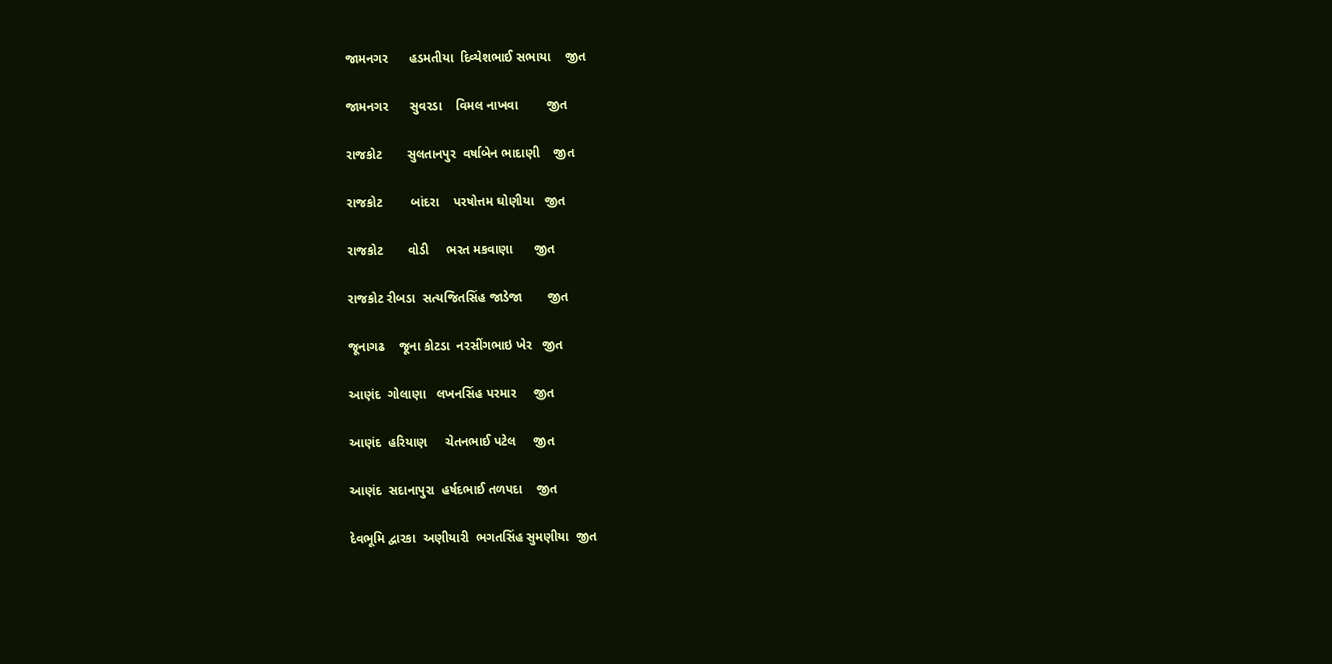જામનગર      હડમતીયા  દિવ્યેશભાઈ સભાયા    જીત

જામનગર      સુવરડા    વિમલ નાખવા        જીત

રાજકોટ       સુલતાનપુર  વર્ષાબેન ભાદાણી    જીત

રાજકોટ        બાંદરા    પરષોત્તમ ઘોણીયા   જીત

રાજકોટ       વોડી     ભરત મકવાણા      જીત

રાજકોટ રીબડા  સત્યજિતસિંહ જાડેજા       જીત

જૂનાગઢ    જૂના કોટડા  નરસીંગભાઇ ખેર   જીત

આણંદ  ગોલાણા   લખનસિંહ પરમાર     જીત

આણંદ  હરિયાણ     ચેતનભાઈ પટેલ     જીત

આણંદ  સદાનાપુરા  હર્ષદભાઈ તળપદા    જીત

દેવભૂમિ દ્વારકા  અણીયારી  ભગતસિંહ સુમણીયા  જીત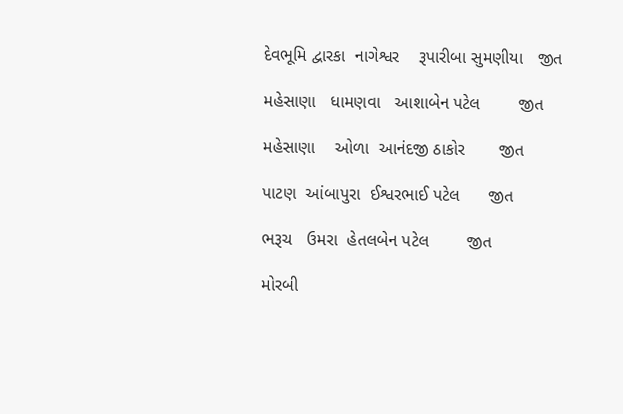દેવભૂમિ દ્વારકા  નાગેશ્વર    રૂપારીબા સુમણીયા   જીત

મહેસાણા   ધામણવા   આશાબેન પટેલ        જીત

મહેસાણા    ઓળા  આનંદજી ઠાકોર       જીત

પાટણ  આંબાપુરા  ઈશ્વરભાઈ પટેલ      જીત

ભરૂચ   ઉમરા  હેતલબેન પટેલ        જીત

મોરબી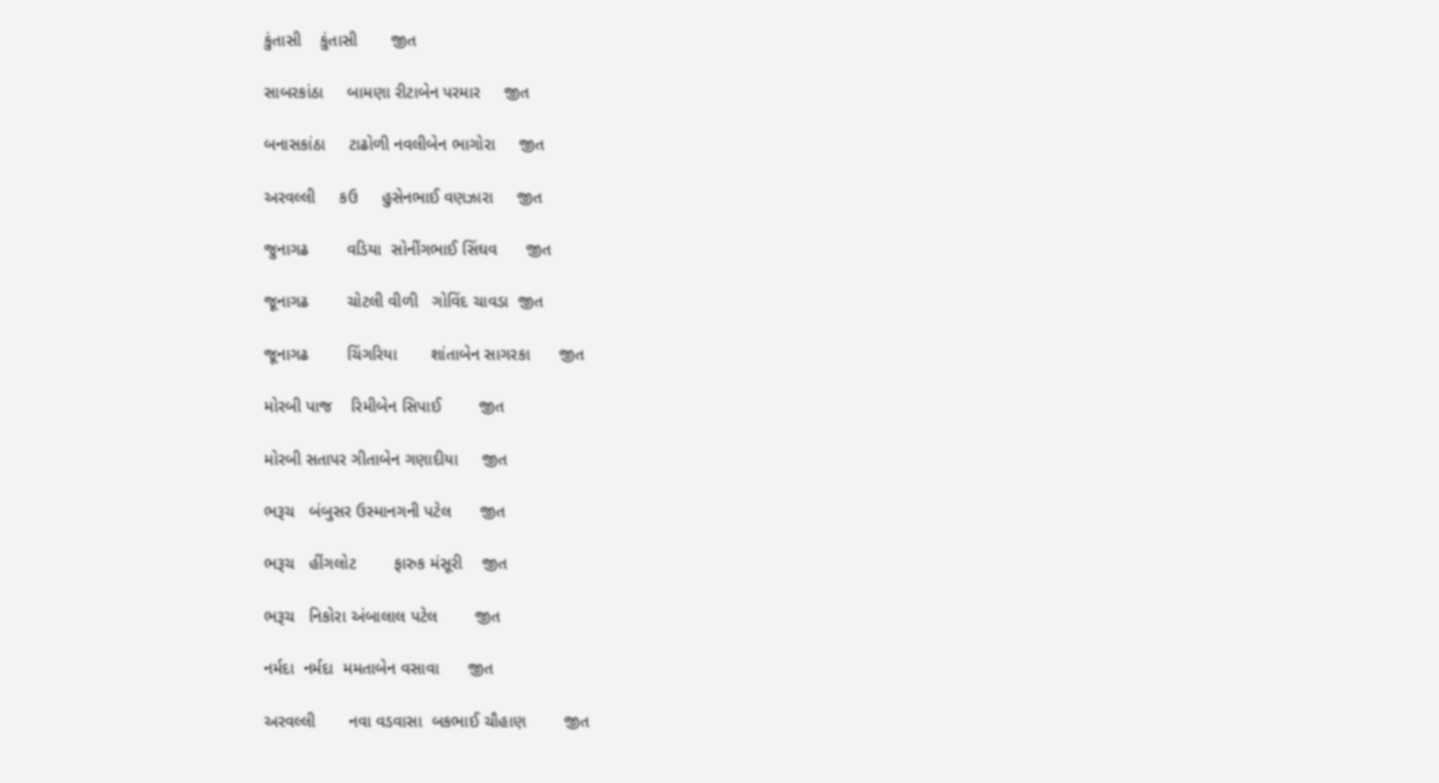કુંતાસી    કુંતાસી       જીત

સાબરકાંઠા     બામણા રીટાબેન પરમાર     જીત

બનાસકાંઠા     ટાઢોળી નવલીબેન ભાગોરા     જીત

અરવલ્લી     કઉ     હુસેનભાઈ વણઝારા     જીત

જુનાગઢ        વડિયા  સોનીંગભાઈ સિંઘવ      જીત

જૂનાગઢ        ચોટલી વીળી   ગોવિંદ ચાવડા  જીત

જૂનાગઢ        ચિંગરિયા       શાંતાબેન સાગરકા      જીત

મોરબી પાજ    રિમીબેન સિપાઈ        જીત

મોરબી સતાપર ગીતાબેન ગણાદીયા     જીત

ભરૂચ   બંબુસર ઉસ્માનગની પટેલ      જીત

ભરૂચ   હીંગલોટ        ફારુક મંસૂરી    જીત

ભરૂચ   નિકોરા અંબાલાલ પટેલ        જીત

નર્મદા  નર્મદા  મમતાબેન વસાવા      જીત

અરવલ્લી       નવા વડવાસા  બકભાઈ ચૌહાણ        જીત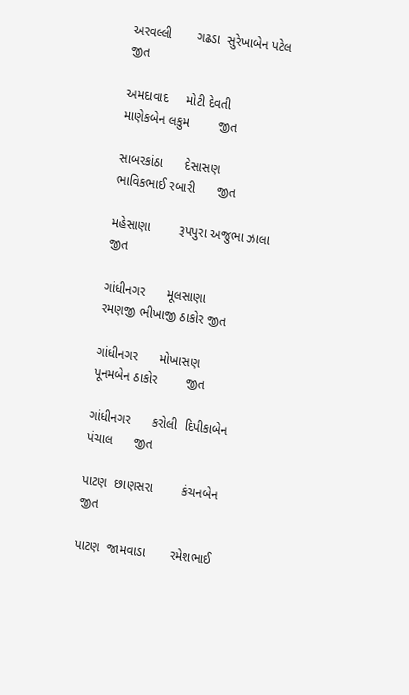અરવલ્લી       ગઢડા  સુરેખાબેન પટેલ        જીત

અમદાવાદ     મોટી દેવતી    માણેકબેન લકુમ        જીત

સાબરકાંઠા      દેસાસણ        ભાવિકભાઈ રબારી      જીત

મહેસાણા        રૂપપુરા અજુભા ઝાલા   જીત

ગાંધીનગર      મૂલસાણા       રમણજી ભીખાજી ઠાકોર જીત

ગાંધીનગર      મોખાસણ       પૂનમબેન ઠાકોર        જીત

ગાંધીનગર      કરોલી  દિપીકાબેન પંચાલ      જીત

પાટણ  છાણસરા        કંચનબેન       જીત

પાટણ  જામવાડા       રમેશભાઈ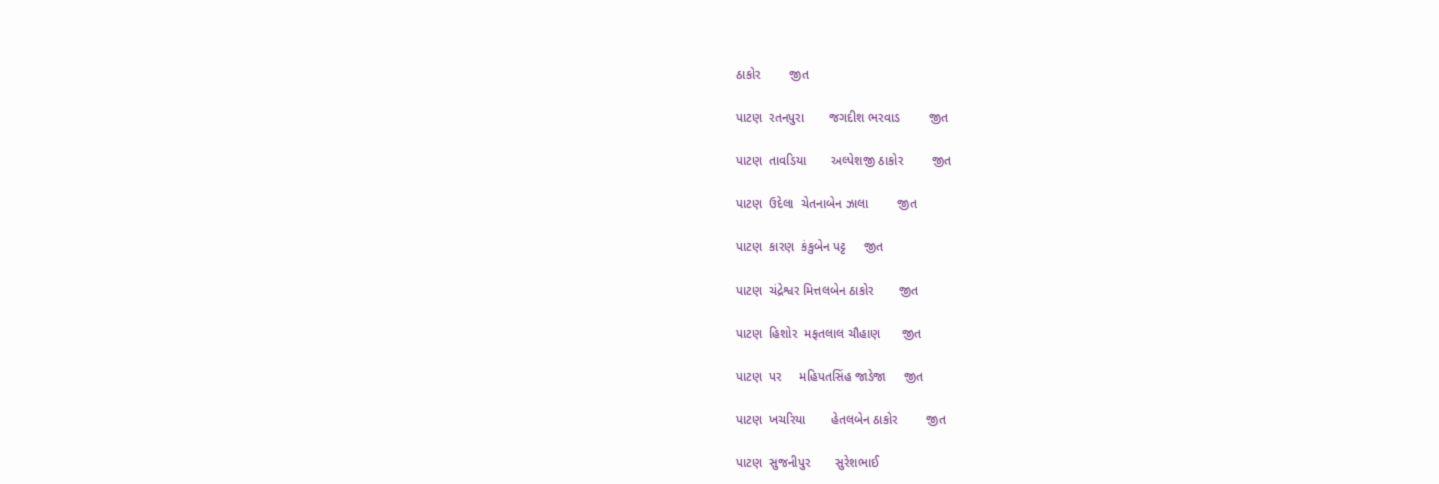ઠાકોર        જીત

પાટણ  રતનપુરા       જગદીશ ભરવાડ        જીત

પાટણ  તાવડિયા       અલ્પેશજી ઠાકોર        જીત

પાટણ  ઉદેલા  ચેતનાબેન ઝાલા        જીત

પાટણ  કારણ  કંકુબેન પટ્ટ     જીત

પાટણ  ચંદ્રેશ્વર મિત્તલબેન ઠાકોર       જીત

પાટણ  હિશોર  મફતલાલ ચૌહાણ      જીત

પાટણ  પર     મહિપતસિંહ જાડેજા     જીત

પાટણ  ખચરિયા       હેતલબેન ઠાકોર        જીત

પાટણ  સુજનીપુર       સુરેશભાઈ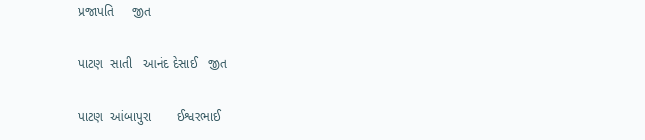પ્રજાપતિ     જીત

પાટણ  સાતી   આનંદ દેસાઈ   જીત

પાટણ  આંબાપુરા       ઈશ્વરભાઈ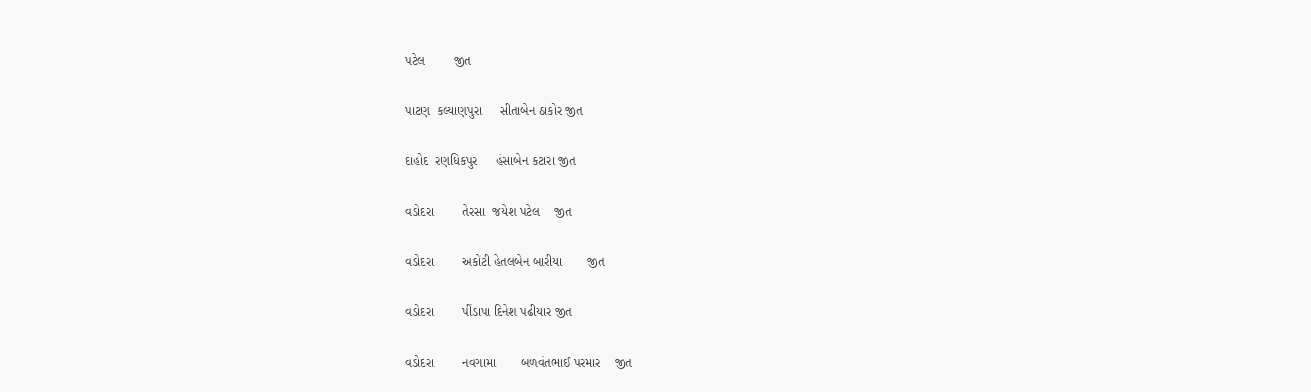પટેલ        જીત

પાટણ  કલ્યાણપુરા     સીતાબેન ઠાકોર જીત

દાહોદ  રણધિકપુર     હંસાબેન કટારા જીત

વડોદરા        તેરસા  જયેશ પટેલ    જીત

વડોદરા        અકોટી હેતલબેન બારીયા       જીત

વડોદરા        પીંડાપા દિનેશ પઢીયાર જીત

વડોદરા        નવગામા       બળવંતભાઈ પરમાર    જીત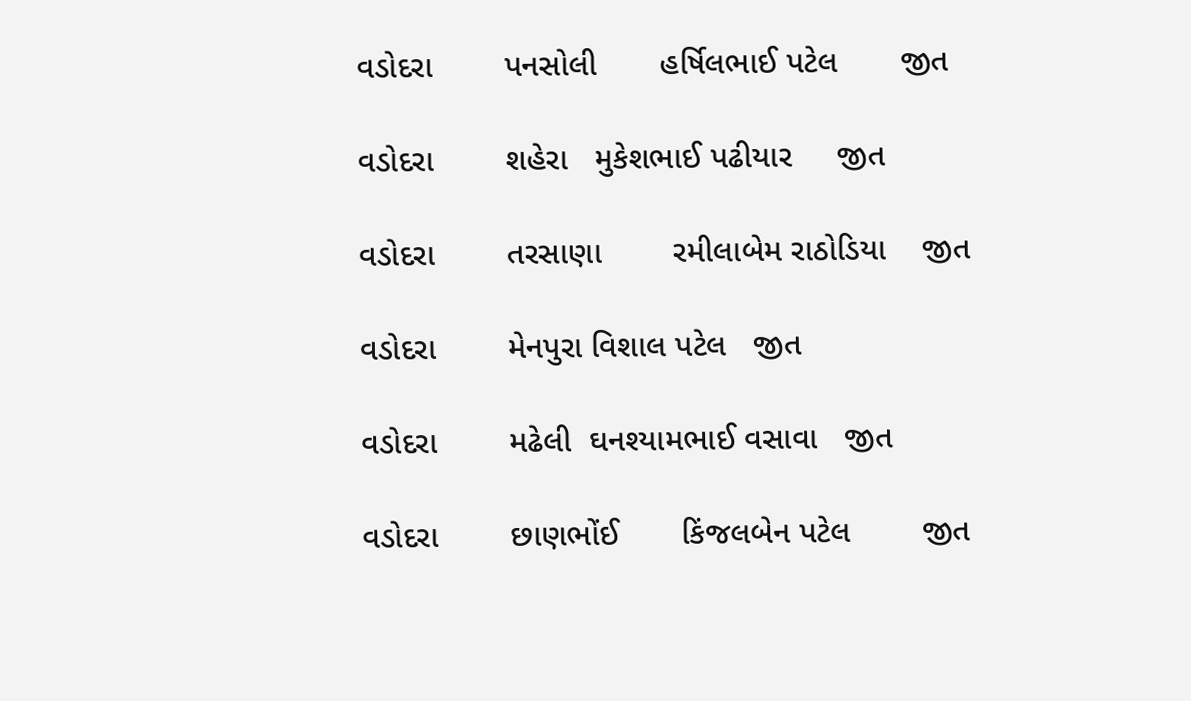વડોદરા        પનસોલી       હર્ષિલભાઈ પટેલ       જીત

વડોદરા        શહેરા   મુકેશભાઈ પઢીયાર     જીત

વડોદરા        તરસાણા        રમીલાબેમ રાઠોડિયા    જીત

વડોદરા        મેનપુરા વિશાલ પટેલ   જીત

વડોદરા        મઢેલી  ઘનશ્યામભાઈ વસાવા   જીત

વડોદરા        છાણભોંઈ       કિંજલબેન પટેલ        જીત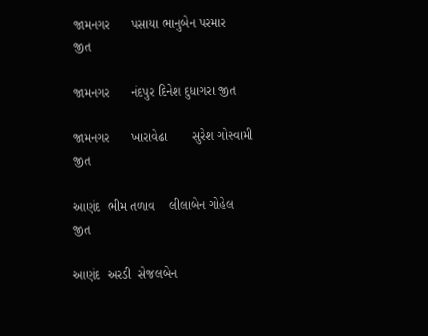જામનગર      પસાયા ભાનુબેન પરમાર       જીત

જામનગર      નંદપુર દિનેશ દુધાગરા જીત

જામનગર      ખારાવેઢા       સુરેશ ગોસ્વામી જીત

આણંદ  ભીમ તળાવ    લીલાબેન ગોહેલ        જીત

આણંદ  અરડી  સેજલબેન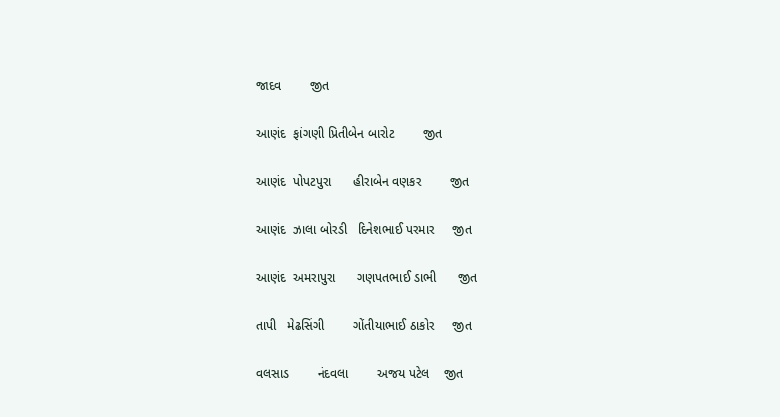જાદવ        જીત

આણંદ  ફાંગણી પ્રિતીબેન બારોટ        જીત

આણંદ  પોપટપુરા      હીરાબેન વણકર        જીત

આણંદ  ઝાલા બોરડી   દિનેશભાઈ પરમાર     જીત

આણંદ  અમરાપુરા      ગણપતભાઈ ડાભી      જીત

તાપી   મેઢસિંગી        ગોંતીયાભાઈ ઠાકોર     જીત

વલસાડ        નંદવલા        અજય પટેલ    જીત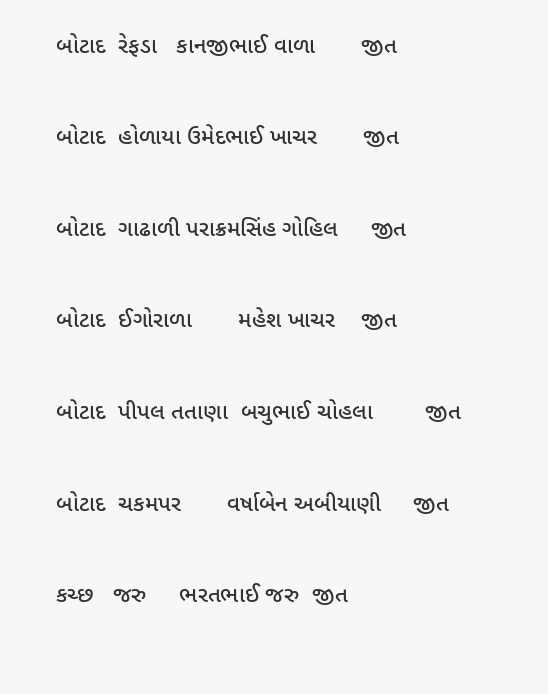બોટાદ  રેફડા   કાનજીભાઈ વાળા       જીત

બોટાદ  હોળાયા ઉમેદભાઈ ખાચર       જીત

બોટાદ  ગાઢાળી પરાક્રમસિંહ ગોહિલ     જીત

બોટાદ  ઈગોરાળા       મહેશ ખાચર    જીત

બોટાદ  પીપલ તતાણા  બચુભાઈ ચોહલા        જીત

બોટાદ  ચકમપર       વર્ષાબેન અબીયાણી     જીત

કચ્છ   જરુ     ભરતભાઈ જરુ  જીત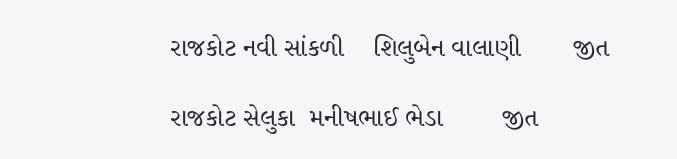રાજકોટ નવી સાંકળી    શિલુબેન વાલાણી       જીત

રાજકોટ સેલુકા  મનીષભાઈ ભેડા        જીત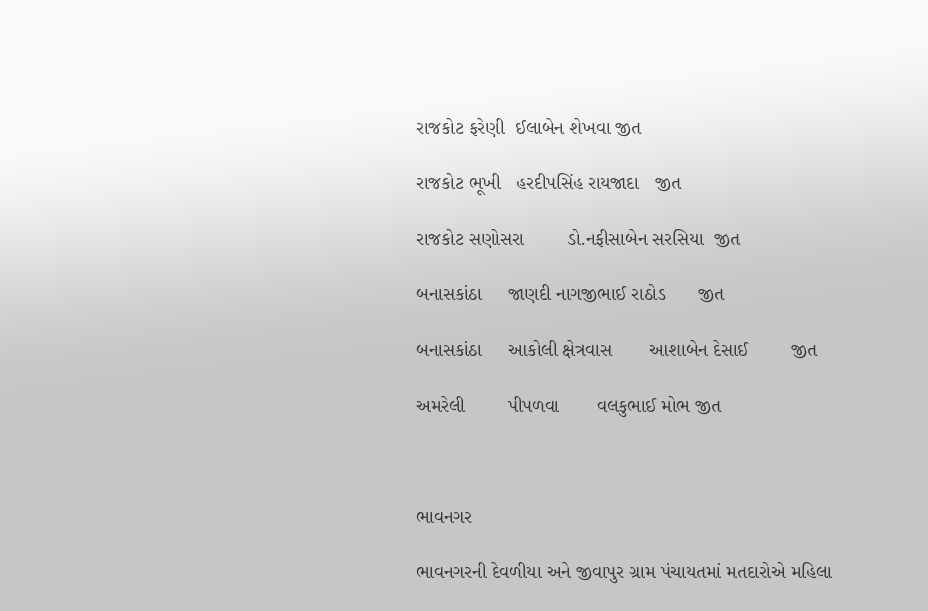રાજકોટ ફરેણી  ઈલાબેન શેખવા જીત

રાજકોટ ભૂખી   હરદીપસિંહ રાયજાદા   જીત

રાજકોટ સણોસરા        ડો.નફીસાબેન સરસિયા  જીત

બનાસકાંઠા     જાણદી નાગજીભાઈ રાઠોડ      જીત

બનાસકાંઠા     આકોલી ક્ષેત્રવાસ       આશાબેન દેસાઈ        જીત

અમરેલી        પીપળવા       વલકુભાઈ મોભ જીત



ભાવનગર

ભાવનગરની દેવળીયા અને જીવાપુર ગ્રામ પંચાયતમાં મતદારોએ મહિલા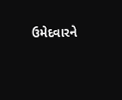ઉમેદવારને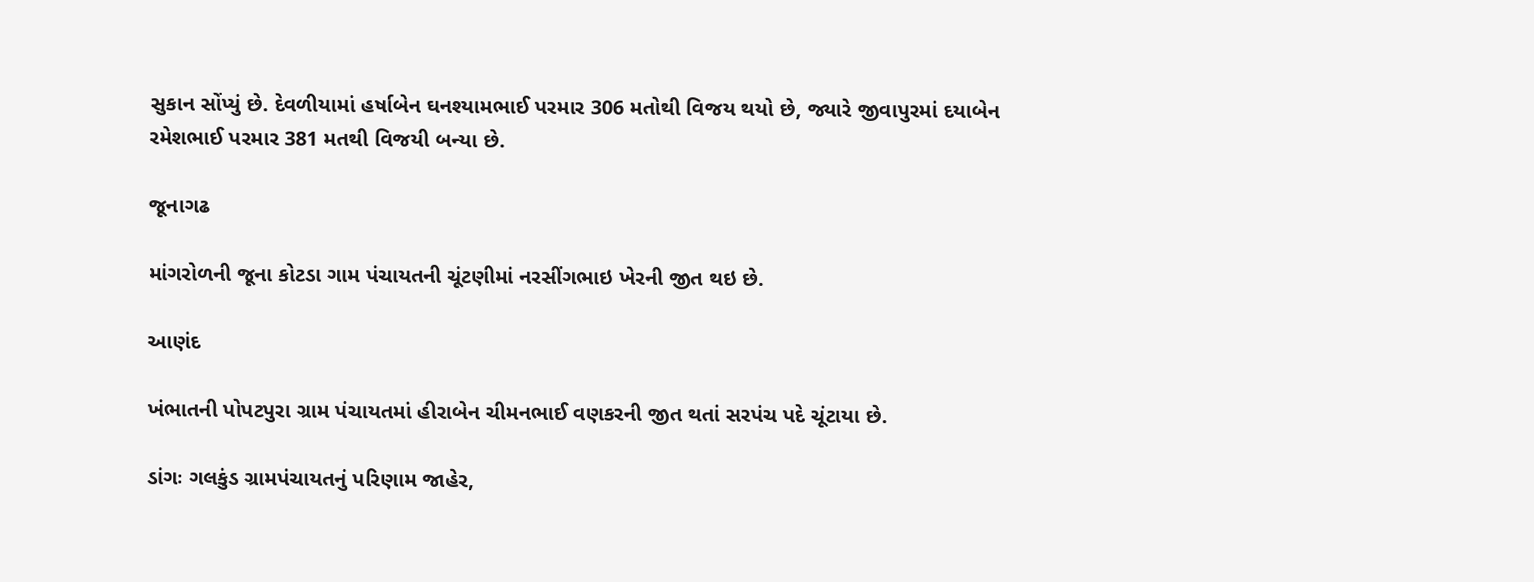સુકાન સોંપ્યું છે. દેવળીયામાં હર્ષાબેન ઘનશ્યામભાઈ પરમાર 306 મતોથી વિજય થયો છે, જ્યારે જીવાપુરમાં દયાબેન રમેશભાઈ પરમાર 381 મતથી વિજયી બન્યા છે.

જૂનાગઢ

માંગરોળની જૂના કોટડા ગામ પંચાયતની ચૂંટણીમાં નરસીંગભાઇ ખેરની જીત થઇ છે.

આણંદ

ખંભાતની પોપટપુરા ગ્રામ પંચાયતમાં હીરાબેન ચીમનભાઈ વણકરની જીત થતાં સરપંચ પદે ચૂંટાયા છે.

ડાંગઃ ગલકુંડ ગ્રામપંચાયતનું પરિણામ જાહેર,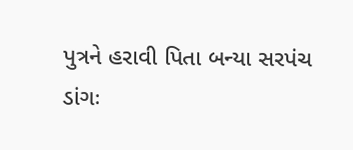પુત્રને હરાવી પિતા બન્યા સરપંચ
ડાંગઃ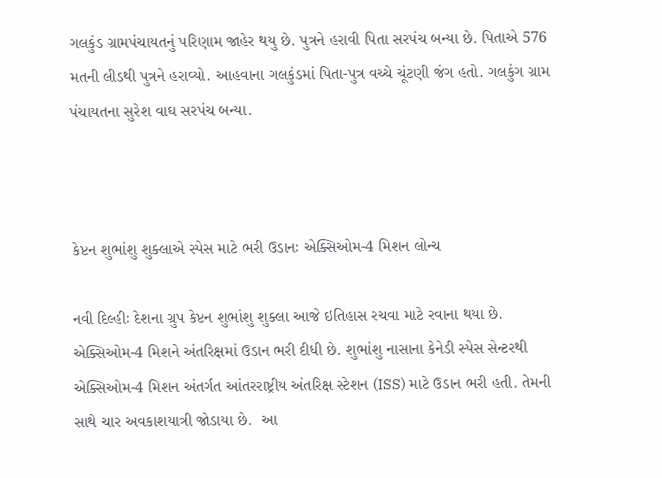ગલકુંડ ગ્રામપંચાયતનું પરિણામ જાહેર થયુ છે. પુત્રને હરાવી પિતા સરપંચ બન્યા છે. પિતાએ 576 મતની લીડથી પુત્રને હરાવ્યો. આહવાના ગલકુંડમાં પિતા-પુત્ર વચ્ચે ચૂંટણી જંગ હતો. ગલકુંગ ગ્રામ પંચાયતના સુરેશ વાઘ સરપંચ બન્યા.



કેપ્ટન શુભાંશુ શુક્લાએ સ્પેસ માટે ભરી ઉડાનઃ એક્સિઓમ-4 મિશન લોન્ચ

નવી દિલ્હીઃ દેશના ગ્રુપ કેપ્ટન શુભાંશુ શુક્લા આજે ઇતિહાસ રચવા માટે રવાના થયા છે. એક્સિઓમ-4 મિશને અંતરિક્ષમાં ઉડાન ભરી દીધી છે. શુભાંશુ નાસાના કેનેડી સ્પેસ સેન્ટરથી એક્સિઓમ-4 મિશન અંતર્ગત આંતરરાષ્ટ્રીય અંતરિક્ષ સ્ટેશન (ISS) માટે ઉડાન ભરી હતી. તેમની સાથે ચાર અવકાશયાત્રી જોડાયા છે.  આ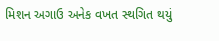મિશન અગાઉ અનેક વખત સ્થગિત થયું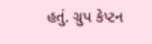હતું. ગ્રુપ કેપ્ટન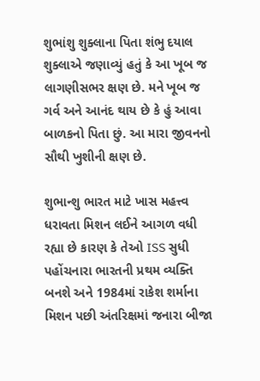શુભાંશુ શુક્લાના પિતા શંભુ દયાલ શુક્લાએ જણાવ્યું હતું કે આ ખૂબ જ લાગણીસભર ક્ષણ છે. મને ખૂબ જ ગર્વ અને આનંદ થાય છે કે હું આવા બાળકનો પિતા છું. આ મારા જીવનનો સૌથી ખુશીની ક્ષણ છે.

શુભાન્શુ ભારત માટે ખાસ મહત્ત્વ ધરાવતા મિશન લઈને આગળ વધી રહ્યા છે કારણ કે તેઓ ISS સુધી પહોંચનારા ભારતની પ્રથમ વ્યક્તિ બનશે અને 1984માં રાકેશ શર્માના મિશન પછી અંતરિક્ષમાં જનારા બીજા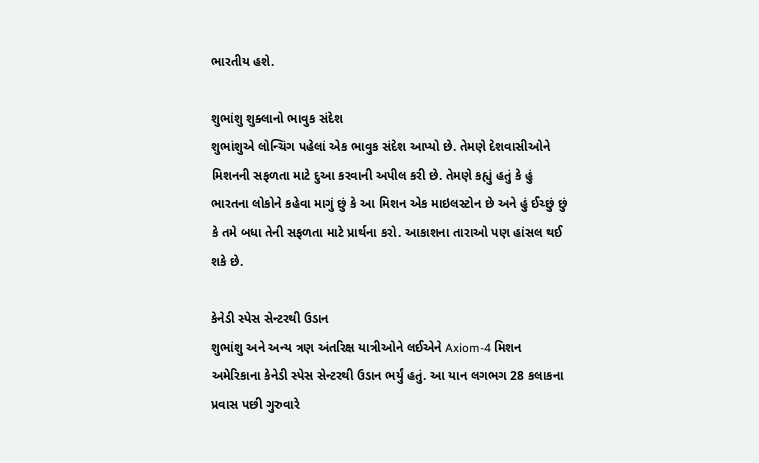ભારતીય હશે.

શુભાંશુ શુક્લાનો ભાવુક સંદેશ
શુભાંશુએ લોન્ચિંગ પહેલાં એક ભાવુક સંદેશ આપ્યો છે. તેમણે દેશવાસીઓને મિશનની સફળતા માટે દુઆ કરવાની અપીલ કરી છે. તેમણે કહ્યું હતું કે હું ભારતના લોકોને કહેવા માગું છું કે આ મિશન એક માઇલસ્ટોન છે અને હું ઈચ્છું છું કે તમે બધા તેની સફળતા માટે પ્રાર્થના કરો. આકાશના તારાઓ પણ હાંસલ થઈ શકે છે.

કેનેડી સ્પેસ સેન્ટરથી ઉડાન
શુભાંશુ અને અન્ય ત્રણ અંતરિક્ષ યાત્રીઓને લઈએને Axiom-4 મિશન અમેરિકાના કેનેડી સ્પેસ સેન્ટરથી ઉડાન ભર્યું હતું. આ યાન લગભગ 28 કલાકના પ્રવાસ પછી ગુરુવારે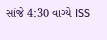સાંજે 4:30 વાગ્યે ISS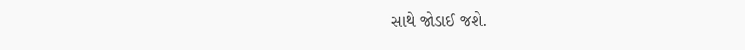સાથે જોડાઈ જશે.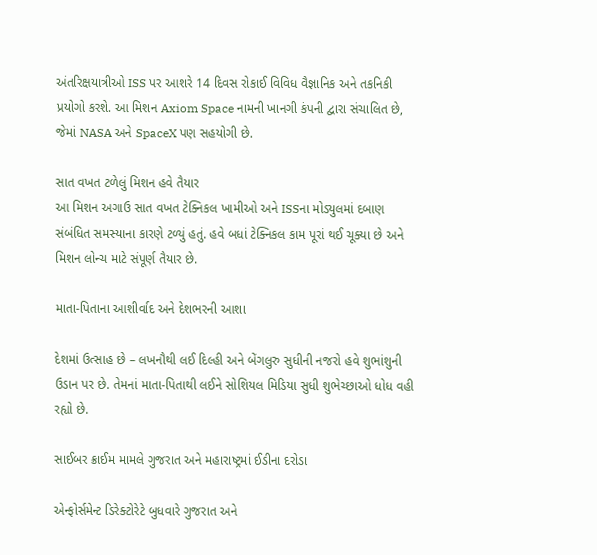અંતરિક્ષયાત્રીઓ ISS પર આશરે 14 દિવસ રોકાઈ વિવિધ વૈજ્ઞાનિક અને તકનિકી પ્રયોગો કરશે. આ મિશન Axiom Space નામની ખાનગી કંપની દ્વારા સંચાલિત છે, જેમાં NASA અને SpaceX પણ સહયોગી છે.

સાત વખત ટળેલું મિશન હવે તૈયાર
આ મિશન અગાઉ સાત વખત ટેક્નિકલ ખામીઓ અને ISSના મોડ્યુલમાં દબાણ સંબંધિત સમસ્યાના કારણે ટળ્યું હતું. હવે બધાં ટેક્નિકલ કામ પૂરાં થઈ ચૂક્યા છે અને મિશન લોન્ચ માટે સંપૂર્ણ તૈયાર છે.

માતા-પિતાના આશીર્વાદ અને દેશભરની આશા

દેશમાં ઉત્સાહ છે – લખનૌથી લઈ દિલ્હી અને બેંગલુરુ સુધીની નજરો હવે શુભાંશુની ઉડાન પર છે. તેમનાં માતા-પિતાથી લઈને સોશિયલ મિડિયા સુધી શુભેચ્છાઓ ધોધ વહી રહ્યો છે.

સાઈબર ક્રાઈમ મામલે ગુજરાત અને મહારાષ્ટ્રમાં ઈડીના દરોડા

એન્ફોર્સમેન્ટ ડિરેક્ટોરેટે બુધવારે ગુજરાત અને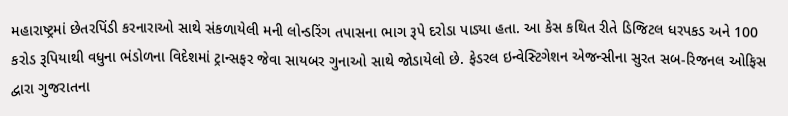મહારાષ્ટ્રમાં છેતરપિંડી કરનારાઓ સાથે સંકળાયેલી મની લોન્ડરિંગ તપાસના ભાગ રૂપે દરોડા પાડ્યા હતા. આ કેસ કથિત રીતે ડિજિટલ ધરપકડ અને 100 કરોડ રૂપિયાથી વધુના ભંડોળના વિદેશમાં ટ્રાન્સફર જેવા સાયબર ગુનાઓ સાથે જોડાયેલો છે. ફેડરલ ઇન્વેસ્ટિગેશન એજન્સીના સુરત સબ-રિજનલ ઓફિસ દ્વારા ગુજરાતના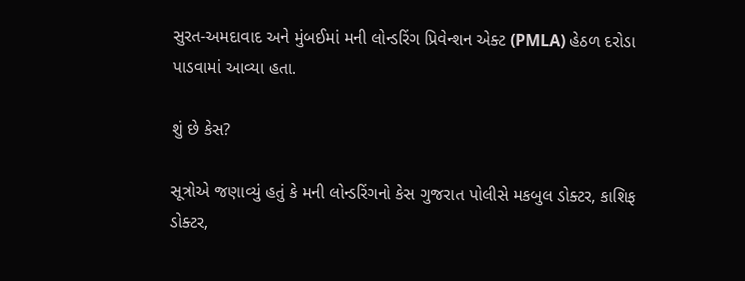સુરત-અમદાવાદ અને મુંબઈમાં મની લોન્ડરિંગ પ્રિવેન્શન એક્ટ (PMLA) હેઠળ દરોડા પાડવામાં આવ્યા હતા.

શું છે કેસ?

સૂત્રોએ જણાવ્યું હતું કે મની લોન્ડરિંગનો કેસ ગુજરાત પોલીસે મકબુલ ડોક્ટર, કાશિફ ડોક્ટર,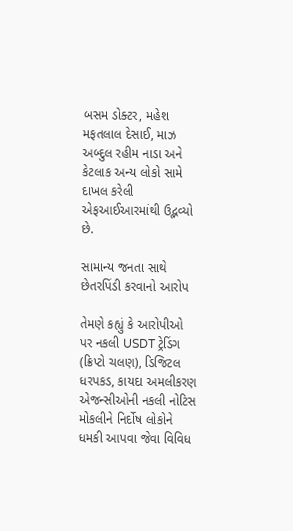બસમ ડોક્ટર, મહેશ મફતલાલ દેસાઈ, માઝ અબ્દુલ રહીમ નાડા અને કેટલાક અન્ય લોકો સામે દાખલ કરેલી એફઆઈઆરમાંથી ઉદ્ભવ્યો છે.

સામાન્ય જનતા સાથે છેતરપિંડી કરવાનો આરોપ

તેમણે કહ્યું કે આરોપીઓ પર નકલી USDT ટ્રેડિંગ (ક્રિપ્ટો ચલણ), ડિજિટલ ધરપકડ, કાયદા અમલીકરણ એજન્સીઓની નકલી નોટિસ મોકલીને નિર્દોષ લોકોને ધમકી આપવા જેવા વિવિધ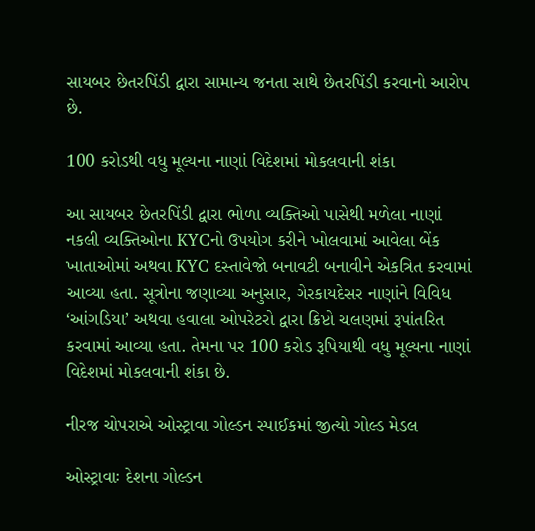સાયબર છેતરપિંડી દ્વારા સામાન્ય જનતા સાથે છેતરપિંડી કરવાનો આરોપ છે.

100 કરોડથી વધુ મૂલ્યના નાણાં વિદેશમાં મોકલવાની શંકા

આ સાયબર છેતરપિંડી દ્વારા ભોળા વ્યક્તિઓ પાસેથી મળેલા નાણાં નકલી વ્યક્તિઓના KYCનો ઉપયોગ કરીને ખોલવામાં આવેલા બેંક ખાતાઓમાં અથવા KYC દસ્તાવેજો બનાવટી બનાવીને એકત્રિત કરવામાં આવ્યા હતા. સૂત્રોના જણાવ્યા અનુસાર, ગેરકાયદેસર નાણાંને વિવિધ ‘આંગડિયા’ અથવા હવાલા ઓપરેટરો દ્વારા ક્રિપ્ટો ચલણમાં રૂપાંતરિત કરવામાં આવ્યા હતા. તેમના પર 100 કરોડ રૂપિયાથી વધુ મૂલ્યના નાણાં વિદેશમાં મોકલવાની શંકા છે.

નીરજ ચોપરાએ ઓસ્ટ્રાવા ગોલ્ડન સ્પાઈકમાં જીત્યો ગોલ્ડ મેડલ

ઓસ્ટ્રાવાઃ દેશના ગોલ્ડન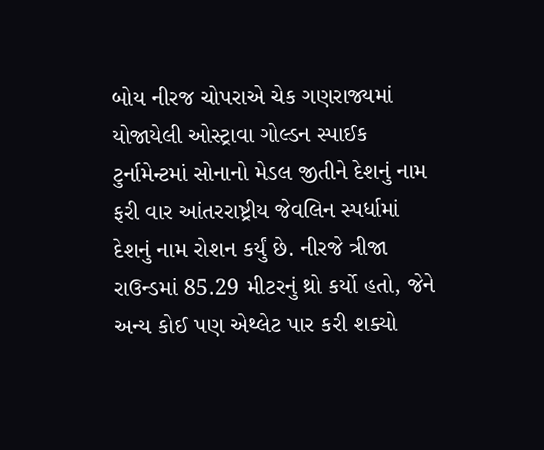બોય નીરજ ચોપરાએ ચેક ગણરાજ્યમાં યોજાયેલી ઓસ્ટ્રાવા ગોલ્ડન સ્પાઈક ટુર્નામેન્ટમાં સોનાનો મેડલ જીતીને દેશનું નામ ફરી વાર આંતરરાષ્ટ્રીય જેવલિન સ્પર્ધામાં દેશનું નામ રોશન કર્યું છે. નીરજે ત્રીજા રાઉન્ડમાં 85.29 મીટરનું થ્રો કર્યો હતો, જેને અન્ય કોઈ પણ એથ્લેટ પાર કરી શક્યો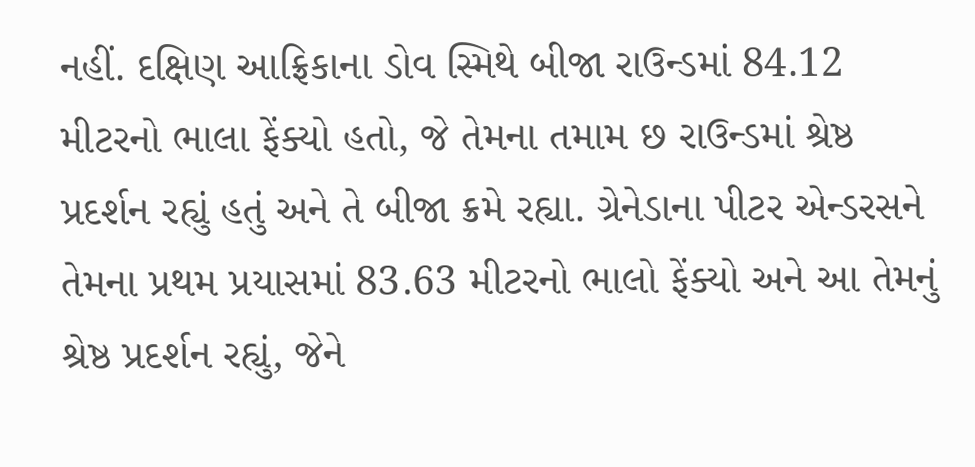નહીં. દક્ષિણ આફ્રિકાના ડોવ સ્મિથે બીજા રાઉન્ડમાં 84.12 મીટરનો ભાલા ફેંક્યો હતો, જે તેમના તમામ છ રાઉન્ડમાં શ્રેષ્ઠ પ્રદર્શન રહ્યું હતું અને તે બીજા ક્રમે રહ્યા. ગ્રેનેડાના પીટર એન્ડરસને તેમના પ્રથમ પ્રયાસમાં 83.63 મીટરનો ભાલો ફેંક્યો અને આ તેમનું શ્રેષ્ઠ પ્રદર્શન રહ્યું, જેને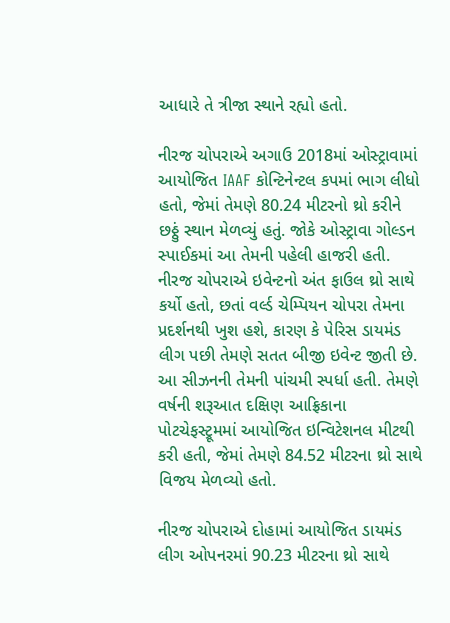આધારે તે ત્રીજા સ્થાને રહ્યો હતો.

નીરજ ચોપરાએ અગાઉ 2018માં ઓસ્ટ્રાવામાં આયોજિત IAAF કોન્ટિનેન્ટલ કપમાં ભાગ લીધો હતો, જેમાં તેમણે 80.24 મીટરનો થ્રો કરીને છઠ્ઠું સ્થાન મેળવ્યું હતું. જોકે ઓસ્ટ્રાવા ગોલ્ડન સ્પાઈકમાં આ તેમની પહેલી હાજરી હતી. નીરજ ચોપરાએ ઇવેન્ટનો અંત ફાઉલ થ્રો સાથે કર્યો હતો, છતાં વર્લ્ડ ચેમ્પિયન ચોપરા તેમના પ્રદર્શનથી ખુશ હશે, કારણ કે પેરિસ ડાયમંડ લીગ પછી તેમણે સતત બીજી ઇવેન્ટ જીતી છે. આ સીઝનની તેમની પાંચમી સ્પર્ધા હતી. તેમણે વર્ષની શરૂઆત દક્ષિણ આફ્રિકાના પોટચેફસ્ટ્રૂમમાં આયોજિત ઇન્વિટેશનલ મીટથી કરી હતી, જેમાં તેમણે 84.52 મીટરના થ્રો સાથે વિજય મેળવ્યો હતો.

નીરજ ચોપરાએ દોહામાં આયોજિત ડાયમંડ લીગ ઓપનરમાં 90.23 મીટરના થ્રો સાથે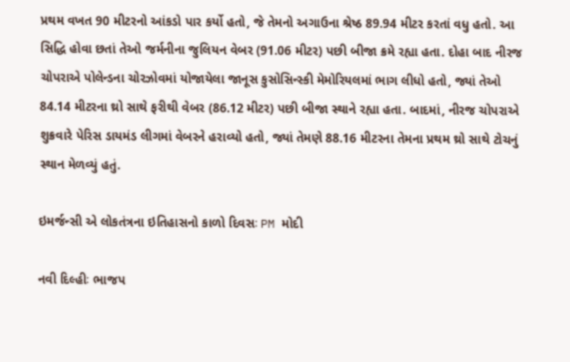પ્રથમ વખત 90 મીટરનો આંકડો પાર કર્યો હતો, જે તેમનો અગાઉના શ્રેષ્ઠ 89.94 મીટર કરતાં વધુ હતો. આ સિદ્ધિ હોવા છતાં તેઓ જર્મનીના જુલિયન વેબર (91.06 મીટર) પછી બીજા ક્રમે રહ્યા હતા. દોહા બાદ નીરજ ચોપરાએ પોલેન્ડના ચોરઝોવમાં યોજાયેલા જાનૂસ કુસોસિન્સ્કી મેમોરિયલમાં ભાગ લીધો હતો, જ્યાં તેઓ 84.14 મીટરના થ્રો સાથે ફરીથી વેબર (86.12 મીટર) પછી બીજા સ્થાને રહ્યા હતા. બાદમાં, નીરજ ચોપરાએ શુક્રવારે પેરિસ ડાયમંડ લીગમાં વેબરને હરાવ્યો હતો, જ્યાં તેમણે 88.16 મીટરના તેમના પ્રથમ થ્રો સાથે ટોચનું સ્થાન મેળવ્યું હતું.

ઇમર્જન્સી એ લોકતંત્રના ઇતિહાસનો કાળો દિવસઃ PM મોદી

નવી દિલ્હીઃ ભાજપ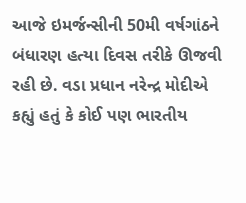આજે ઇમર્જન્સીની 50મી વર્ષગાંઠને બંધારણ હત્યા દિવસ તરીકે ઊજવી રહી છે. વડા પ્રધાન નરેન્દ્ર મોદીએ કહ્યું હતું કે કોઈ પણ ભારતીય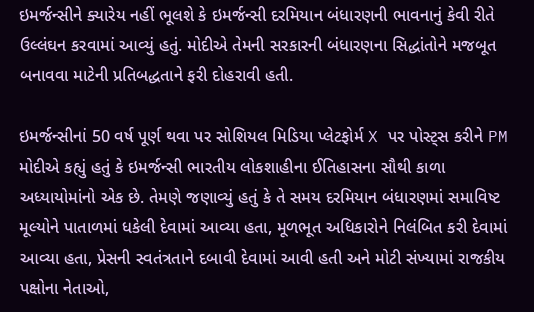ઇમર્જન્સીને ક્યારેય નહીં ભૂલશે કે ઇમર્જન્સી દરમિયાન બંધારણની ભાવનાનું કેવી રીતે ઉલ્લંઘન કરવામાં આવ્યું હતું. મોદીએ તેમની સરકારની બંધારણના સિદ્ધાંતોને મજબૂત બનાવવા માટેની પ્રતિબદ્ધતાને ફરી દોહરાવી હતી.

ઇમર્જન્સીનાં 50 વર્ષ પૂર્ણ થવા પર સોશિયલ મિડિયા પ્લેટફોર્મ X પર પોસ્ટ્સ કરીને PM મોદીએ કહ્યું હતું કે ઇમર્જન્સી ભારતીય લોકશાહીના ઈતિહાસના સૌથી કાળા અધ્યાયોમાંનો એક છે. તેમણે જણાવ્યું હતું કે તે સમય દરમિયાન બંધારણમાં સમાવિષ્ટ મૂલ્યોને પાતાળમાં ધકેલી દેવામાં આવ્યા હતા, મૂળભૂત અધિકારોને નિલંબિત કરી દેવામાં આવ્યા હતા, પ્રેસની સ્વતંત્રતાને દબાવી દેવામાં આવી હતી અને મોટી સંખ્યામાં રાજકીય પક્ષોના નેતાઓ,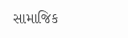સામાજિક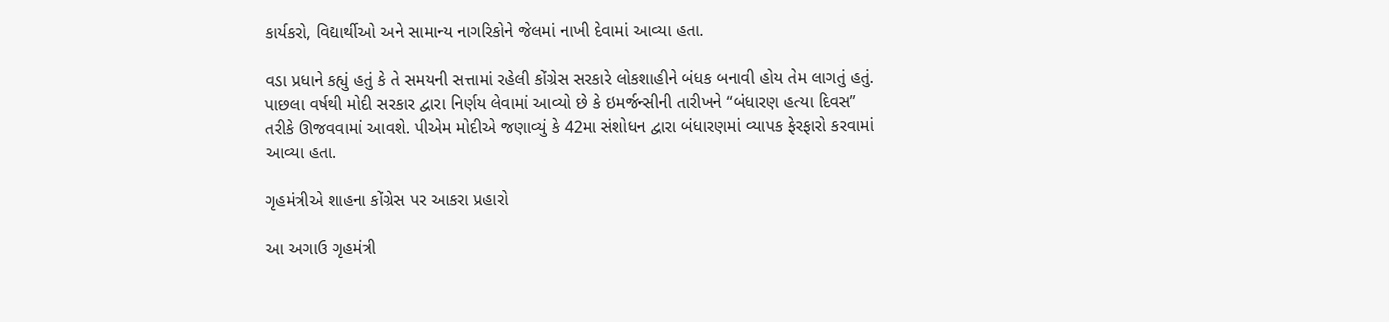કાર્યકરો, વિદ્યાર્થીઓ અને સામાન્ય નાગરિકોને જેલમાં નાખી દેવામાં આવ્યા હતા.

વડા પ્રધાને કહ્યું હતું કે તે સમયની સત્તામાં રહેલી કોંગ્રેસ સરકારે લોકશાહીને બંધક બનાવી હોય તેમ લાગતું હતું. પાછલા વર્ષથી મોદી સરકાર દ્વારા નિર્ણય લેવામાં આવ્યો છે કે ઇમર્જન્સીની તારીખને “બંધારણ હત્યા દિવસ” તરીકે ઊજવવામાં આવશે. પીએમ મોદીએ જણાવ્યું કે 42મા સંશોધન દ્વારા બંધારણમાં વ્યાપક ફેરફારો કરવામાં આવ્યા હતા.

ગૃહમંત્રીએ શાહના કોંગ્રેસ પર આકરા પ્રહારો

આ અગાઉ ગૃહમંત્રી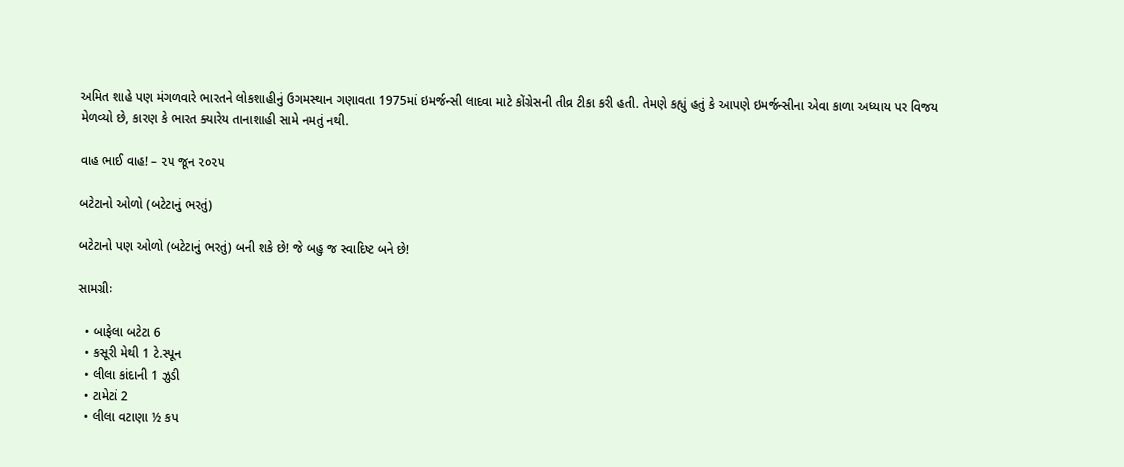અમિત શાહે પણ મંગળવારે ભારતને લોકશાહીનું ઉગમસ્થાન ગણાવતા 1975માં ઇમર્જન્સી લાદવા માટે કોંગ્રેસની તીવ્ર ટીકા કરી હતી. તેમણે કહ્યું હતું કે આપણે ઇમર્જન્સીના એવા કાળા અધ્યાય પર વિજય મેળવ્યો છે, કારણ કે ભારત ક્યારેય તાનાશાહી સામે નમતું નથી.

વાહ ભાઈ વાહ! – ૨૫ જૂન ૨૦૨૫

બટેટાનો ઓળો (બટેટાનું ભરતું)

બટેટાનો પણ ઓળો (બટેટાનું ભરતું) બની શકે છે! જે બહુ જ સ્વાદિષ્ટ બને છે!

સામગ્રીઃ

  • બાફેલા બટેટા 6
  • કસૂરી મેથી 1 ટે.સ્પૂન
  • લીલા કાંદાની 1 ઝુડી
  • ટામેટાં 2
  • લીલા વટાણા ½ કપ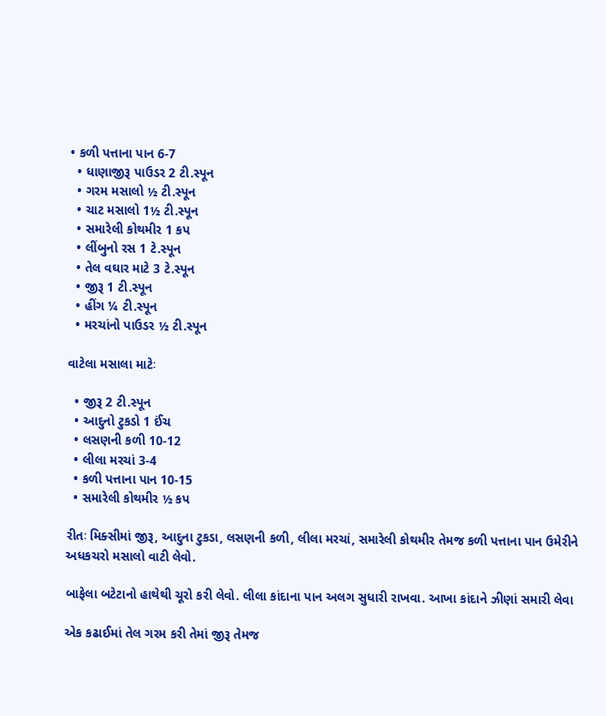• કળી પત્તાના પાન 6-7
  • ધાણાજીરૂ પાઉડર 2 ટી.સ્પૂન
  • ગરમ મસાલો ½ ટી.સ્પૂન
  • ચાટ મસાલો 1½ ટી.સ્પૂન
  • સમારેલી કોથમીર 1 કપ
  • લીંબુનો રસ 1 ટે.સ્પૂન
  • તેલ વઘાર માટે 3 ટે.સ્પૂન
  • જીરૂ 1 ટી.સ્પૂન
  • હીંગ ¼ ટી.સ્પૂન
  • મરચાંનો પાઉડર ½ ટી.સ્પૂન

વાટેલા મસાલા માટેઃ

  • જીરૂ 2 ટી.સ્પૂન
  • આદુનો ટુકડો 1 ઈંચ
  • લસણની કળી 10-12
  • લીલા મરચાં 3-4
  • કળી પત્તાના પાન 10-15
  • સમારેલી કોથમીર ½ કપ

રીતઃ મિક્સીમાં જીરૂ, આદુના ટુકડા, લસણની કળી, લીલા મરચાં, સમારેલી કોથમીર તેમજ કળી પત્તાના પાન ઉમેરીને અધકચરો મસાલો વાટી લેવો.

બાફેલા બટેટાનો હાથેથી ચૂરો કરી લેવો. લીલા કાંદાના પાન અલગ સુધારી રાખવા. આખા કાંદાને ઝીણાં સમારી લેવા

એક કઢાઈમાં તેલ ગરમ કરી તેમાં જીરૂ તેમજ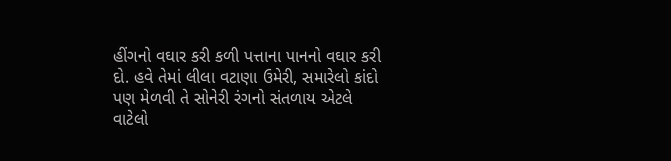હીંગનો વઘાર કરી કળી પત્તાના પાનનો વઘાર કરી દો. હવે તેમાં લીલા વટાણા ઉમેરી, સમારેલો કાંદો પણ મેળવી તે સોનેરી રંગનો સંતળાય એટલે વાટેલો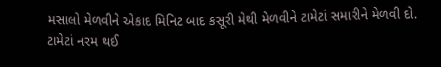મસાલો મેળવીને એકાદ મિનિટ બાદ કસૂરી મેથી મેળવીને ટામેટાં સમારીને મેળવી દો. ટામેટાં નરમ થઈ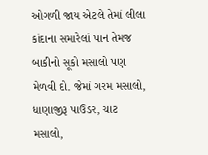ઓગળી જાય એટલે તેમાં લીલા કાંદાના સમારેલાં પાન તેમજ બાકીનો સૂકો મસાલો પણ મેળવી દો. જેમાં ગરમ મસાલો, ધાણાજીરૂ પાઉડર, ચાટ મસાલો,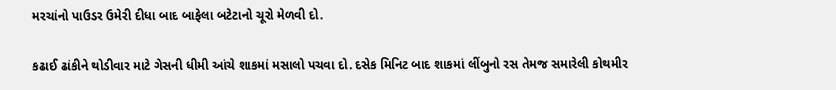મરચાંનો પાઉડર ઉમેરી દીધા બાદ બાફેલા બટેટાનો ચૂરો મેળવી દો.

કઢાઈ ઢાંકીને થોડીવાર માટે ગેસની ધીમી આંચે શાકમાં મસાલો પચવા દો. દસેક મિનિટ બાદ શાકમાં લીંબુનો રસ તેમજ સમારેલી કોથમીર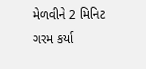મેળવીને 2 મિનિટ ગરમ કર્યા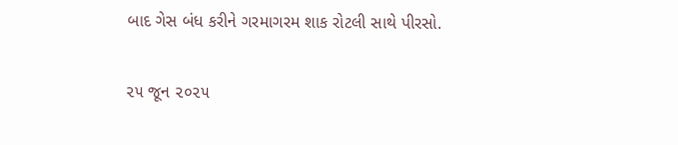બાદ ગેસ બંધ કરીને ગરમાગરમ શાક રોટલી સાથે પીરસો.

૨૫ જૂન ૨૦૨૫